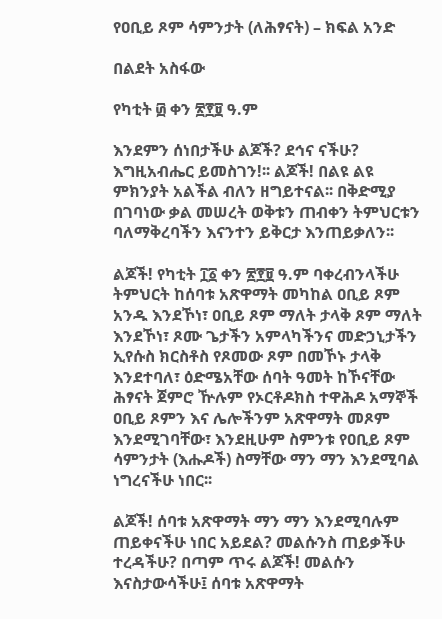የዐቢይ ጾም ሳምንታት (ለሕፃናት) – ክፍል አንድ

በልደት አስፋው

የካቲት ፴ ቀን ፳፻፱ ዓ.ም

እንደምን ሰነበታችሁ ልጆች? ደኅና ናችሁ? እግዚአብሔር ይመስገን!፡፡ ልጆች! በልዩ ልዩ ምክንያት አልችል ብለን ዘግይተናል፡፡ በቅድሚያ በገባነው ቃል መሠረት ወቅቱን ጠብቀን ትምህርቱን ባለማቅረባችን እናንተን ይቅርታ እንጠይቃለን፡፡

ልጆች! የካቲት ፲፩ ቀን ፳፻፱ ዓ.ም ባቀረብንላችሁ ትምህርት ከሰባቱ አጽዋማት መካከል ዐቢይ ጾም አንዱ እንደኾነ፣ ዐቢይ ጾም ማለት ታላቅ ጾም ማለት እንደኾነ፣ ጾሙ ጌታችን አምላካችንና መድኃኒታችን ኢየሱስ ክርስቶስ የጾመው ጾም በመኾኑ ታላቅ እንደተባለ፣ ዕድሜአቸው ሰባት ዓመት ከኾናቸው ሕፃናት ጀምሮ ዅሉም የኦርቶዶክስ ተዋሕዶ አማኞች ዐቢይ ጾምን እና ሌሎችንም አጽዋማት መጾም እንደሚገባቸው፣ እንደዚሁም ስምንቱ የዐቢይ ጾም ሳምንታት (እሑዶች) ስማቸው ማን ማን እንደሚባል ነግረናችሁ ነበር፡፡

ልጆች! ሰባቱ አጽዋማት ማን ማን እንደሚባሉም ጠይቀናችሁ ነበር አይደል? መልሱንስ ጠይቃችሁ ተረዳችሁ? በጣም ጥሩ ልጆች! መልሱን እናስታውሳችሁ፤ ሰባቱ አጽዋማት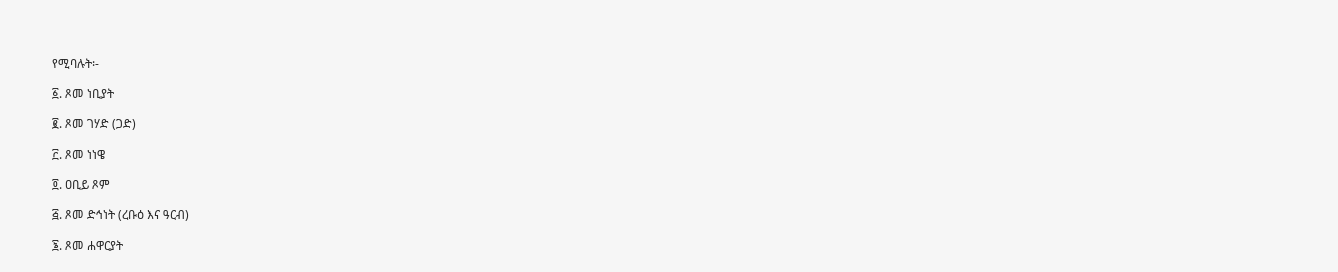የሚባሉት፡-

፩. ጾመ ነቢያት

፪. ጾመ ገሃድ (ጋድ)

፫. ጾመ ነነዌ

፬. ዐቢይ ጾም

፭. ጾመ ድኅነት (ረቡዕ እና ዓርብ)

፮. ጾመ ሐዋርያት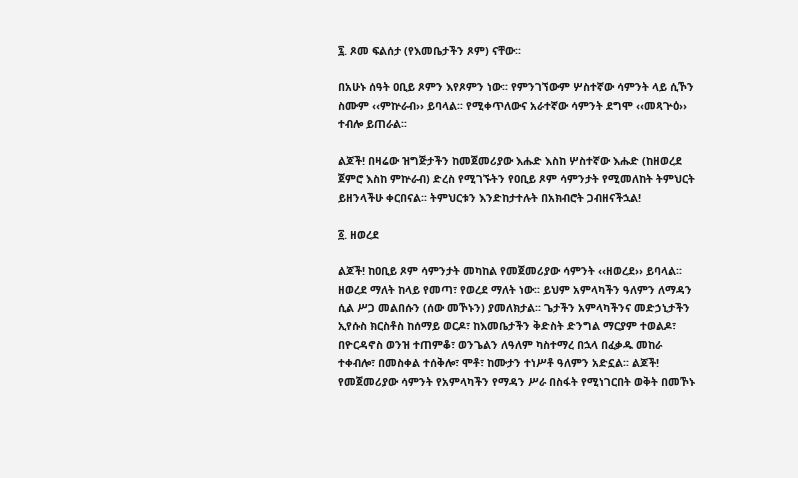፯. ጾመ ፍልሰታ (የእመቤታችን ጾም) ናቸው፡፡

በአሁኑ ሰዓት ዐቢይ ጾምን እየጾምን ነው፡፡ የምንገኘውም ሦስተኛው ሳምንት ላይ ሲኾን ስሙም ‹‹ምኵራብ›› ይባላል፡፡ የሚቀጥለውና አራተኛው ሳምንት ደግሞ ‹‹መጻጕዕ›› ተብሎ ይጠራል፡፡

ልጆች! በዛሬው ዝግጅታችን ከመጀመሪያው እሑድ እስከ ሦስተኛው እሑድ (ከዘወረደ ጀምሮ እስከ ምኵራብ) ድረስ የሚገኙትን የዐቢይ ጾም ሳምንታት የሚመለከት ትምህርት ይዘንላችሁ ቀርበናል፡፡ ትምህርቱን እንድከታተሉት በአክብሮት ጋብዘናችኋል!

፩. ዘወረደ

ልጆች! ከዐቢይ ጾም ሳምንታት መካከል የመጀመሪያው ሳምንት ‹‹ዘወረደ›› ይባላል፡፡ ዘወረደ ማለት ከላይ የመጣ፣ የወረደ ማለት ነው፡፡ ይህም አምላካችን ዓለምን ለማዳን ሲል ሥጋ መልበሱን (ሰው መኾኑን) ያመለክታል፡፡ ጌታችን አምላካችንና መድኃኒታችን ኢየሱስ ክርስቶስ ከሰማይ ወርዶ፣ ከእመቤታችን ቅድስት ድንግል ማርያም ተወልዶ፣ በዮርዳኖስ ወንዝ ተጠምቆ፣ ወንጌልን ለዓለም ካስተማረ በኋላ በፈቃዱ መከራ ተቀብሎ፣ በመስቀል ተሰቅሎ፣ ሞቶ፣ ከሙታን ተነሥቶ ዓለምን አድኗል፡፡ ልጆች! የመጀመሪያው ሳምንት የአምላካችን የማዳን ሥራ በስፋት የሚነገርበት ወቅት በመኾኑ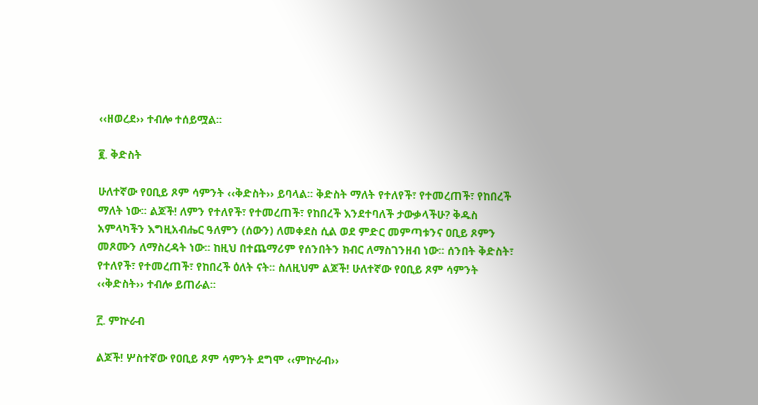‹‹ዘወረደ›› ተብሎ ተሰይሟል፡፡

፪. ቅድስት

ሁለተኛው የዐቢይ ጾም ሳምንት ‹‹ቅድስት›› ይባላል፡፡ ቅድስት ማለት የተለየች፣ የተመረጠች፣ የከበረች ማለት ነው፡፡ ልጆች! ለምን የተለየች፣ የተመረጠች፣ የከበረች እንደተባለች ታውቃላችሁ? ቅዱስ አምላካችን እግዚአብሔር ዓለምን (ሰውን) ለመቀደስ ሲል ወደ ምድር መምጣቱንና ዐቢይ ጾምን መጾሙን ለማስረዳት ነው፡፡ ከዚህ በተጨማሪም የሰንበትን ክብር ለማስገንዘብ ነው፡፡ ሰንበት ቅድስት፣ የተለየች፣ የተመረጠች፣ የከበረች ዕለት ናት፡፡ ስለዚህም ልጆች! ሁለተኛው የዐቢይ ጾም ሳምንት ‹‹ቅድስት›› ተብሎ ይጠራል፡፡

፫. ምኵራብ

ልጆች! ሦስተኛው የዐቢይ ጾም ሳምንት ደግሞ ‹‹ምኵራብ››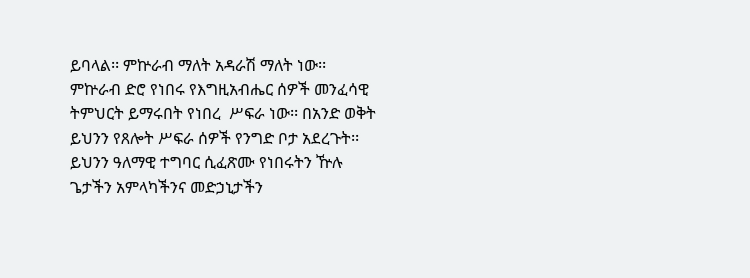ይባላል፡፡ ምኵራብ ማለት አዳራሽ ማለት ነው፡፡ ምኵራብ ድሮ የነበሩ የእግዚአብሔር ሰዎች መንፈሳዊ ትምህርት ይማሩበት የነበረ  ሥፍራ ነው፡፡ በአንድ ወቅት ይህንን የጸሎት ሥፍራ ሰዎች የንግድ ቦታ አደረጉት፡፡ ይህንን ዓለማዊ ተግባር ሲፈጽሙ የነበሩትን ዅሉ ጌታችን አምላካችንና መድኃኒታችን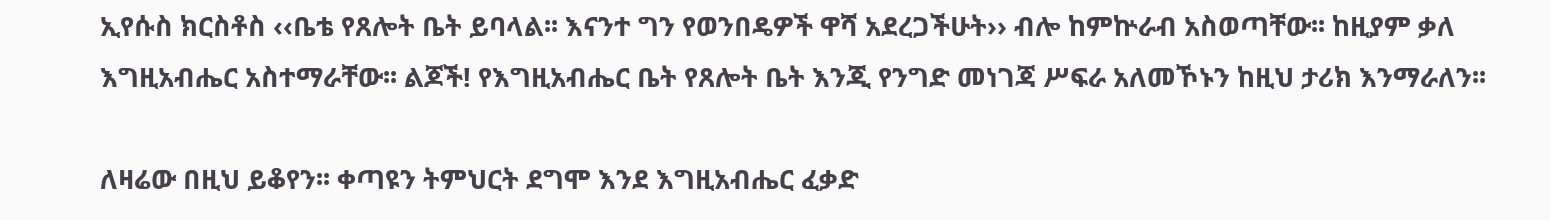ኢየሱስ ክርስቶስ ‹‹ቤቴ የጸሎት ቤት ይባላል፡፡ እናንተ ግን የወንበዴዎች ዋሻ አደረጋችሁት›› ብሎ ከምኵራብ አስወጣቸው፡፡ ከዚያም ቃለ እግዚአብሔር አስተማራቸው፡፡ ልጆች! የእግዚአብሔር ቤት የጸሎት ቤት እንጂ የንግድ መነገጃ ሥፍራ አለመኾኑን ከዚህ ታሪክ እንማራለን፡፡

ለዛሬው በዚህ ይቆየን፡፡ ቀጣዩን ትምህርት ደግሞ እንደ እግዚአብሔር ፈቃድ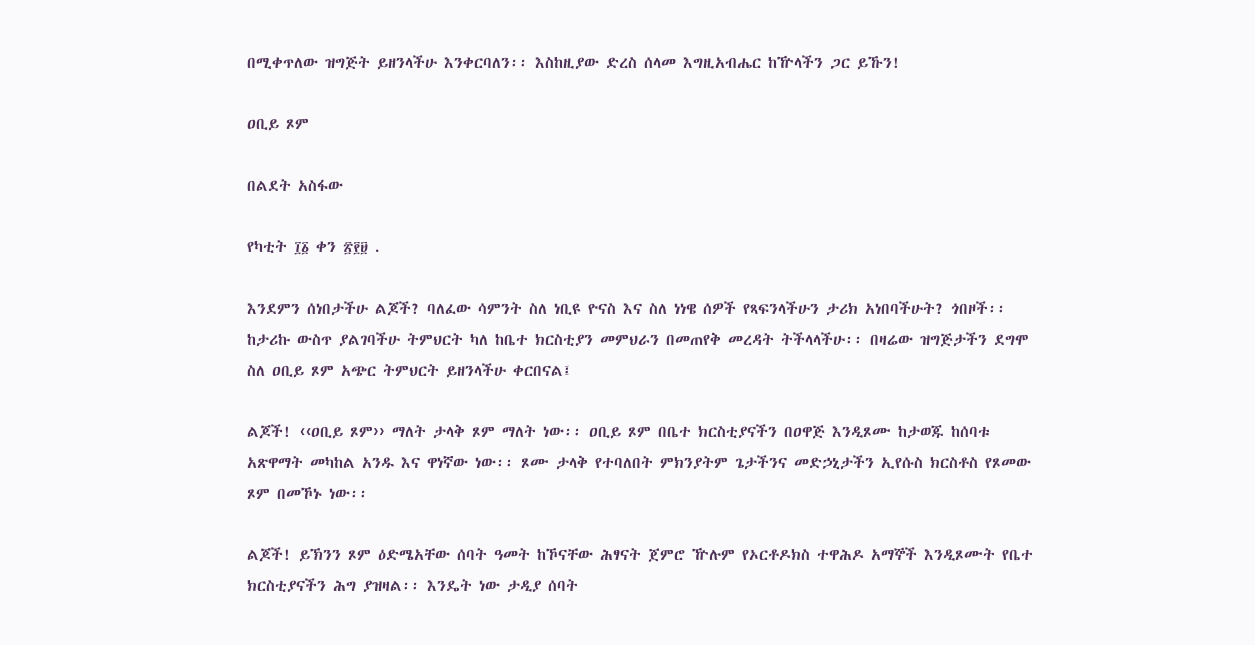በሚቀጥለው ዝግጅት ይዘንላችሁ እንቀርባለን፡፡ እስከዚያው ድረስ ሰላመ እግዚአብሔር ከዅላችን ጋር ይኹን!

ዐቢይ ጾም

በልደት አስፋው

የካቲት ፲፩ ቀን ፳፻፱ .

እንደምን ሰነበታችሁ ልጆች? ባለፈው ሳምንት ስለ ነቢዩ ዮናስ እና ስለ ነነዌ ሰዎች የጻፍንላችሁን ታሪክ አነበባችሁት? ጎበዞች፡፡ ከታሪኩ ውስጥ ያልገባችሁ ትምህርት ካለ ከቤተ ክርስቲያን መምህራን በመጠየቅ መረዳት ትችላላችሁ፡፡ በዛሬው ዝግጅታችን ደግሞ ስለ ዐቢይ ጾም አጭር ትምህርት ይዘንላችሁ ቀርበናል፤

ልጆች! ‹‹ዐቢይ ጾም›› ማለት ታላቅ ጾም ማለት ነው፡፡ ዐቢይ ጾም በቤተ ክርስቲያናችን በዐዋጅ እንዲጾሙ ከታወጁ ከሰባቱ አጽዋማት መካከል አንዱ እና ዋነኛው ነው፡፡ ጾሙ ታላቅ የተባለበት ምክንያትም ጌታችንና መድኃኒታችን ኢየሱስ ክርስቶስ የጾመው ጾም በመኾኑ ነው፡፡

ልጆች! ይኽንን ጾም ዕድሜአቸው ሰባት ዓመት ከኾናቸው ሕፃናት ጀምሮ ዅሉም የኦርቶዶክስ ተዋሕዶ አማኞች እንዲጾሙት የቤተ ክርስቲያናችን ሕግ ያዝዛል፡፡ እንዴት ነው ታዲያ ሰባት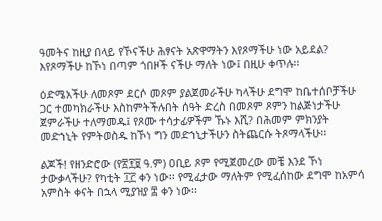ዓመትና ከዚያ በላይ የኾናችሁ ሕፃናት አጽዋማትን እየጾማችሁ ነው አይደል? እየጾማችሁ ከኾነ በጣም ጎበዞች ናችሁ ማለት ነው፤ በዚሁ ቀጥሉ፡፡

ዕድሜአችሁ ለመጾም ደርሶ መጾም ያልጀመራችሁ ካላችሁ ደግሞ ከቤተሰቦቻችሁ ጋር ተመካክራችሁ እስከምትችሉበት ሰዓት ድረስ በመጾም ጾምን ከልጅነታችሁ ጀምራችሁ ተለማመዱ፤ የጾሙ ተሳታፊዎችም ኹኑ እሺ? በሕመም ምክንያት መድኀኒት የምትወስዱ ከኾነ ግን መድኀኒታችሁን ስትጨርሱ ትጾማላችሁ፡፡

ልጆች! የዘንድሮው (የ፳፻፱ ዓ.ም) ዐቢይ ጾም የሚጀመረው መቼ እንደ ኾነ ታውቃላችሁ? የካቲት ፲፫ ቀን ነው፡፡ የሚፈታው ማለትም የሚፈሰከው ደግሞ ከአምሳ አምስት ቀናት በኋላ ሚያዝያ ፰ ቀን ነው፡፡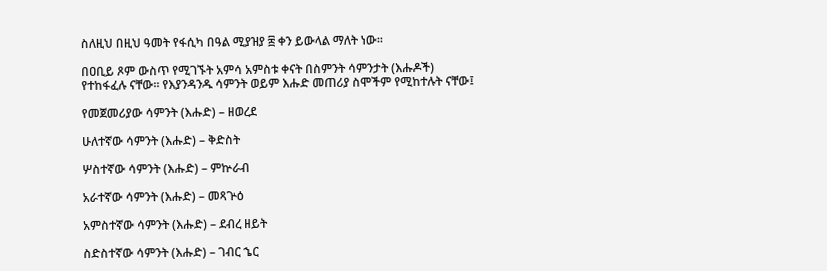ስለዚህ በዚህ ዓመት የፋሲካ በዓል ሚያዝያ ፰ ቀን ይውላል ማለት ነው፡፡

በዐቢይ ጾም ውስጥ የሚገኙት አምሳ አምስቱ ቀናት በስምንት ሳምንታት (እሑዶች) የተከፋፈሉ ናቸው፡፡ የእያንዳንዱ ሳምንት ወይም እሑድ መጠሪያ ስሞችም የሚከተሉት ናቸው፤

የመጀመሪያው ሳምንት (እሑድ) – ዘወረደ

ሁለተኛው ሳምንት (እሑድ) – ቅድስት

ሦስተኛው ሳምንት (እሑድ) – ምኵራብ

አራተኛው ሳምንት (እሑድ) – መጻጕዕ

አምስተኛው ሳምንት (እሑድ) – ደብረ ዘይት

ስድስተኛው ሳምንት (እሑድ) – ገብር ኄር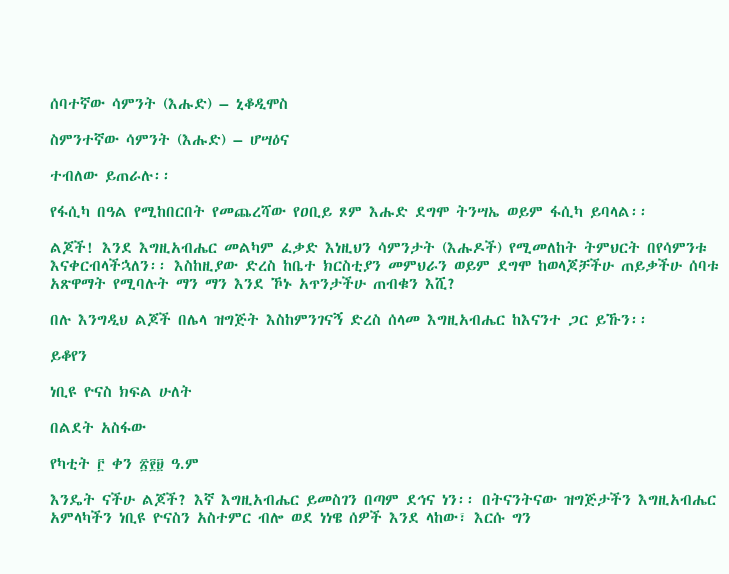ሰባተኛው ሳምንት (እሑድ) – ኒቆዲሞስ

ስምንተኛው ሳምንት (እሑድ) – ሆሣዕና

ተብለው ይጠራሉ፡፡

የፋሲካ በዓል የሚከበርበት የመጨረሻው የዐቢይ ጾም እሑድ ደግሞ ትንሣኤ ወይም ፋሲካ ይባላል፡፡

ልጆች! እንደ እግዚአብሔር መልካም ፈቃድ እነዚህን ሳምንታት (እሑዶች) የሚመለከት ትምህርት በየሳምንቱ እናቀርብላችኋለን፡፡ እስከዚያው ድረስ ከቤተ ክርስቲያን መምህራን ወይም ደግሞ ከወላጆቻችሁ ጠይቃችሁ ሰባቱ አጽዋማት የሚባሉት ማን ማን እንደ ኾኑ አጥንታችሁ ጠብቁን እሺ?

በሉ እንግዲህ ልጆች በሌላ ዝግጅት እስከምንገናኝ ድረስ ሰላመ እግዚአብሔር ከእናንተ ጋር ይኹን፡፡

ይቆየን

ነቢዩ ዮናስ ክፍል ሁለት

በልደት አስፋው

የካቲት ፫ ቀን ፳፻፱ ዓ.ም

እንዴት ናችሁ ልጆች? እኛ እግዚአብሔር ይመስገን በጣም ደኅና ነን፡፡ በትናንትናው ዝግጅታችን እግዚአብሔር አምላካችን ነቢዩ ዮናስን አስተምር ብሎ ወደ ነነዌ ሰዎች እንደ ላከው፣ እርሱ ግን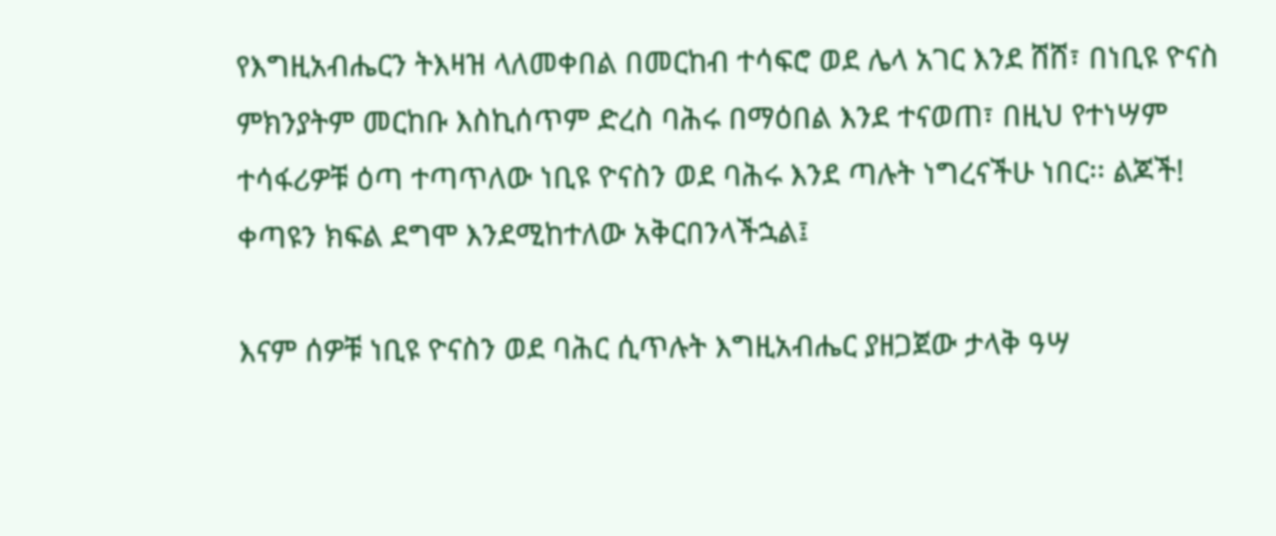የእግዚአብሔርን ትእዛዝ ላለመቀበል በመርከብ ተሳፍሮ ወደ ሌላ አገር እንደ ሸሸ፣ በነቢዩ ዮናስ ምክንያትም መርከቡ እስኪሰጥም ድረስ ባሕሩ በማዕበል እንደ ተናወጠ፣ በዚህ የተነሣም ተሳፋሪዎቹ ዕጣ ተጣጥለው ነቢዩ ዮናስን ወደ ባሕሩ እንደ ጣሉት ነግረናችሁ ነበር፡፡ ልጆች! ቀጣዩን ክፍል ደግሞ እንደሚከተለው አቅርበንላችኋል፤

እናም ሰዎቹ ነቢዩ ዮናስን ወደ ባሕር ሲጥሉት እግዚአብሔር ያዘጋጀው ታላቅ ዓሣ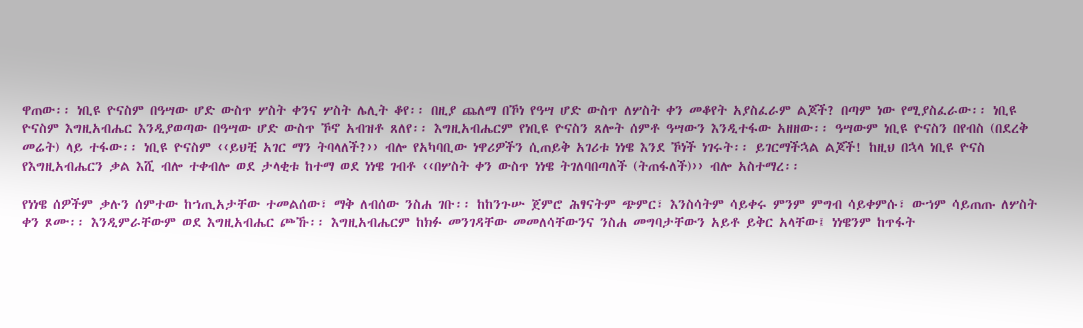ዋጠው፡፡ ነቢዩ ዮናስም በዓሣው ሆድ ውስጥ ሦስት ቀንና ሦስት ሌሊት ቆየ፡፡ በዚያ ጨለማ በኾነ የዓሣ ሆድ ውስጥ ለሦስት ቀን መቆየት አያስፈራም ልጆች? በጣም ነው የሚያስፈራው፡፡ ነቢዩ ዮናስም እግዚአብሔር እንዲያወጣው በዓሣው ሆድ ውስጥ ኾኖ አብዝቶ ጸለየ፡፡ እግዚአብሔርም የነቢዩ ዮናስን ጸሎት ሰምቶ ዓሣውን እንዲተፋው አዘዘው፡፡ ዓሣውም ነቢዩ ዮናስን በየብስ (በደረቅ መሬት) ላይ ተፋው፡፡ ነቢዩ ዮናስም ‹‹ይህቺ አገር ማን ትባላለች?›› ብሎ የአካባቢው ነዋሪዎችን ሲጠይቅ አገሪቱ ነነዌ እንደ ኾነች ነገሩት፡፡ ይገርማችኋል ልጆች! ከዚህ በኋላ ነቢዩ ዮናስ የእግዚአብሔርን ቃል እሺ ብሎ ተቀብሎ ወደ ታላቂቱ ከተማ ወደ ነነዌ ገብቶ ‹‹በሦስት ቀን ውስጥ ነነዌ ትገለባበጣለች (ትጠፋለች)›› ብሎ አስተማረ፡፡

የነነዌ ሰዎችም ቃሉን ሰምተው ከኀጢአታቸው ተመልሰው፣ ማቅ ለብሰው ንስሐ ገቡ፡፡ ከከንጉሡ ጀምሮ ሕፃናትም ጭምር፣ እንስሳትም ሳይቀሩ ምንም ምግብ ሳይቀምሱ፣ ውኀም ሳይጠጡ ለሦስት ቀን ጾሙ፡፡ እንዲምራቸውም ወደ እግዚአብሔር ጮኹ፡፡ እግዚአብሔርም ከክፉ መንገዳቸው መመለሳቸውንና ንስሐ መግባታቸውን አይቶ ይቅር አላቸው፤ ነነዌንም ከጥፋት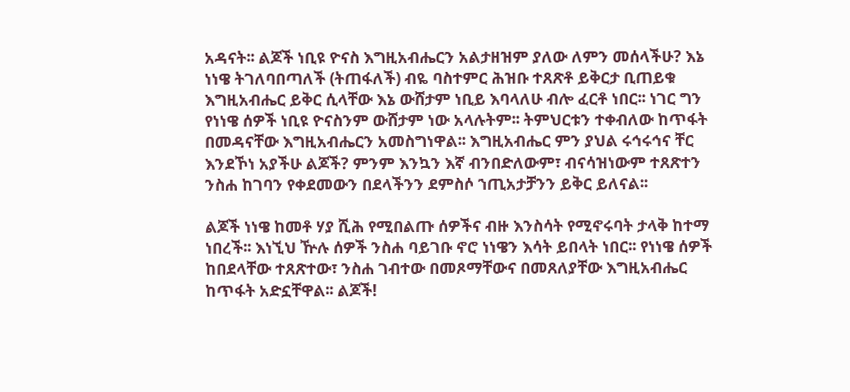አዳናት፡፡ ልጆች ነቢዩ ዮናስ እግዚአብሔርን አልታዘዝም ያለው ለምን መሰላችሁ? እኔ ነነዌ ትገለባበጣለች (ትጠፋለች) ብዬ ባስተምር ሕዝቡ ተጸጽቶ ይቅርታ ቢጠይቁ እግዚአብሔር ይቅር ሲላቸው እኔ ውሸታም ነቢይ እባላለሁ ብሎ ፈርቶ ነበር፡፡ ነገር ግን የነነዌ ሰዎች ነቢዩ ዮናስንም ውሸታም ነው አላሉትም፡፡ ትምህርቱን ተቀብለው ከጥፋት በመዳናቸው እግዚአብሔርን አመስግነዋል፡፡ እግዚአብሔር ምን ያህል ሩኅሩኅና ቸር እንደኾነ አያችሁ ልጆች? ምንም እንኳን እኛ ብንበድለውም፣ ብናሳዝነውም ተጸጽተን ንስሐ ከገባን የቀደመውን በደላችንን ደምስሶ ኀጢአታቻንን ይቅር ይለናል፡፡

ልጆች ነነዌ ከመቶ ሃያ ሺሕ የሚበልጡ ሰዎችና ብዙ እንስሳት የሚኖሩባት ታላቅ ከተማ ነበረች፡፡ እነኚህ ዅሉ ሰዎች ንስሐ ባይገቡ ኖሮ ነነዌን እሳት ይበላት ነበር፡፡ የነነዌ ሰዎች ከበደላቸው ተጸጽተው፣ ንስሐ ገብተው በመጾማቸውና በመጸለያቸው እግዚአብሔር ከጥፋት አድኗቸዋል፡፡ ልጆች!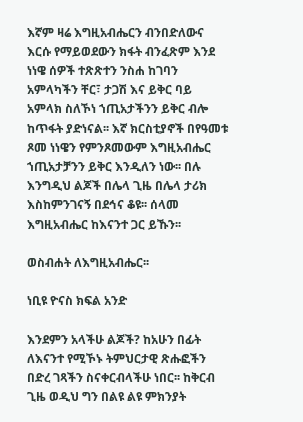እኛም ዛሬ እግዚአብሔርን ብንበድለውና እርሱ የማይወደውን ክፋት ብንፈጽም እንደ ነነዌ ሰዎች ተጽጽተን ንስሐ ከገባን አምላካችን ቸር፣ ታጋሽ እና ይቅር ባይ አምላክ ስለኾነ ኀጢአታችንን ይቅር ብሎ ከጥፋት ያድነናል፡፡ እኛ ክርስቲያኖች በየዓመቱ ጾመ ነነዌን የምንጾመውም እግዚአብሔር ኀጢአታቻንን ይቅር እንዲለን ነው፡፡ በሉ እንግዲህ ልጆች በሌላ ጊዜ በሌላ ታሪክ እስከምንገናኝ በደኅና ቆዩ፡፡ ሰላመ እግዚአብሔር ከእናንተ ጋር ይኹን፡፡

ወስብሐት ለእግዚአብሔር፡፡

ነቢዩ ዮናስ ክፍል አንድ

እንደምን አላችሁ ልጆች? ከአሁን በፊት ለእናንተ የሚኾኑ ትምህርታዊ ጽሑፎችን በድረ ገጻችን ስናቀርብላችሁ ነበር፡፡ ከቅርብ ጊዜ ወዲህ ግን በልዩ ልዩ ምክንያት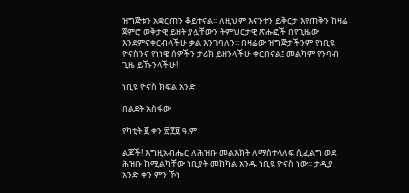ዝግጅቱን አቋርጠን ቆይተናል፡፡ ለዚህም እናንተን ይቅርታ እየጠቅን ከዛሬ ጀምሮ ወቅታዊ ይዘት ያሏቸውን ትምህርታዊ ጽሑፎች በየጊዜው እንደምናቀርብላችሁ ቃል እንገባለን፡፡ በዛሬው ዝግጅታችንም የነቢዩ ዮናስንና የነነዌ ሰዎችን ታሪክ ይዘንላችሁ ቀርበናል፤ መልካም የንባብ ጊዜ ይኹንላችሁ!

ነቢዩ ዮናስ ክፍል አንድ

በልደት አስፋው

የካቲት ፪ ቀን ፳፻፱ ዓ.ም

ልጆች! እግዚአብሔር ለሕዝቡ መልእክት ለማስተላለፍ ሲፈልግ ወደ ሕዝቡ ከሚልካቸው ነቢያት መከካል አንዱ ነቢዩ ዮናስ ነው፡፡ ታዲያ አንድ ቀን ምን ኾነ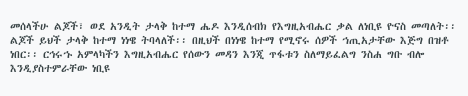መሰላችሁ ልጆች፣ ወደ አንዲት ታላቅ ከተማ ሔዶ እንዲሰብክ የእግዚአብሔር ቃል ለነቢዩ ዮናስ መጣለት፡፡ ልጆች ይህች ታላቅ ከተማ ነነዌ ትባላለች፡፡ በዚህች በነነዌ ከተማ የሚኖሩ ሰዎች ኀጢአታቸው እጅግ በዝቶ ነበር፡፡ ርኅሩኁ አምላካችን እግዚአብሔር የሰውን መዳን እንጂ ጥፋቱን ስለማይፈልግ ንስሐ ግቡ ብሎ እንዲያስተምራቸው ነቢዩ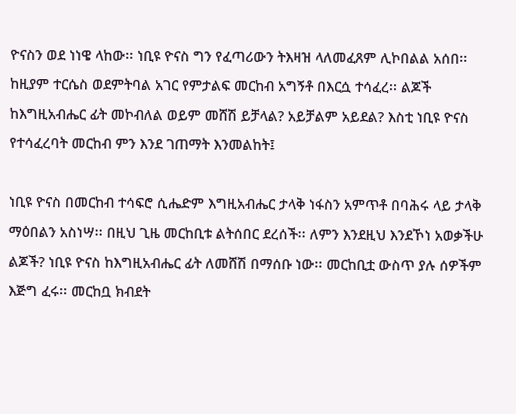ዮናስን ወደ ነነዌ ላከው፡፡ ነቢዩ ዮናስ ግን የፈጣሪውን ትእዛዝ ላለመፈጸም ሊኮበልል አሰበ፡፡ ከዚያም ተርሴስ ወደምትባል አገር የምታልፍ መርከብ አግኝቶ በእርሷ ተሳፈረ፡፡ ልጆች ከእግዚአብሔር ፊት መኮብለል ወይም መሸሽ ይቻላል? አይቻልም አይደል? እስቲ ነቢዩ ዮናስ የተሳፈረባት መርከብ ምን እንደ ገጠማት እንመልከት፤

ነቢዩ ዮናስ በመርከብ ተሳፍሮ ሲሔድም እግዚአብሔር ታላቅ ነፋስን አምጥቶ በባሕሩ ላይ ታላቅ ማዕበልን አስነሣ፡፡ በዚህ ጊዜ መርከቢቱ ልትሰበር ደረሰች፡፡ ለምን እንደዚህ እንደኾነ አወቃችሁ ልጆች? ነቢዩ ዮናስ ከእግዚአብሔር ፊት ለመሸሽ በማሰቡ ነው፡፡ መርከቢቷ ውስጥ ያሉ ሰዎችም እጅግ ፈሩ፡፡ መርከቧ ክብደት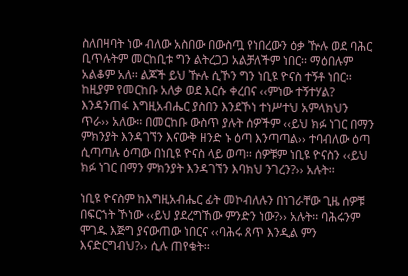ስለበዛባት ነው ብለው አስበው በውስጧ የነበረውን ዕቃ ዅሉ ወደ ባሕር ቢጥሉትም መርከቢቱ ግን ልትረጋጋ አልቻለችም ነበር፡፡ ማዕበሉም አልቆም አለ፡፡ ልጆች ይህ ዅሉ ሲኾን ግን ነቢዩ ዮናስ ተኝቶ ነበር፡፡ ከዚያም የመርከቡ አለቃ ወደ እርሱ ቀረበና ‹‹ምነው ተኝተሃል? እንዳንጠፋ እግዚአብሔር ያስበን እንደኾነ ተነሥተህ አምላክህን ጥራ›› አለው፡፡ በመርከቡ ውስጥ ያሉት ሰዎችም ‹‹ይህ ክፉ ነገር በማን ምክንያት እንዳገኘን እናውቅ ዘንድ ኑ ዕጣ እንጣጣል›› ተባብለው ዕጣ ሲጣጣሉ ዕጣው በነቢዩ ዮናስ ላይ ወጣ፡፡ ሰዎቹም ነቢዩ ዮናስን ‹‹ይህ ክፉ ነገር በማን ምክንያት እንዳገኘን እባክህ ንገረን?›› አሉት፡፡

ነቢዩ ዮናስም ከእግዚአብሔር ፊት መኮብለሉን በነገራቸው ጊዜ ሰዎቹ በፍርኀት ኾነው ‹‹ይህ ያደረግኸው ምንድን ነው?›› አሉት፡፡ ባሕሩንም ሞገዱ እጅግ ያናውጠው ነበርና ‹‹ባሕሩ ጸጥ እንዲል ምን እናድርግብህ?›› ሲሉ ጠየቁት፡፡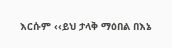እርሱም ‹‹ይህ ታላቅ ማዕበል በእኔ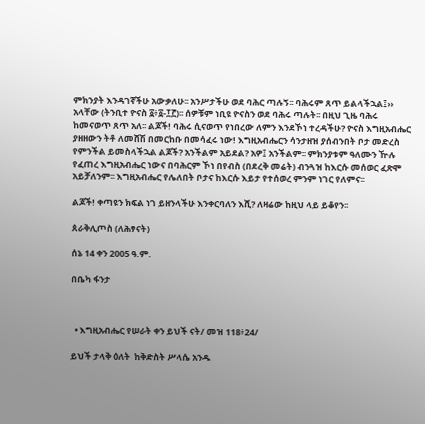ምክንያት እንዳገኛችሁ አውቃለሁ፡፡ አንሥታችሁ ወደ ባሕር ጣሉኝ፡፡ ባሕሩም ጸጥ ይልላችኋል፤›› አላቸው (ትንቢተ ዮናስ ፩፥፩-፲፫)፡፡ ሰዎቹም ነቢዩ ዮናስን ወደ ባሕሩ ጣሉት፡፡ በዚህ ጊዜ ባሕሩ ከመናወጥ ጸጥ አለ፡፡ ልጆች! ባሕሩ ሲናወጥ የነበረው ለምን እንደኾነ ተረዳችሁ? ዮናስ እግዚአብሔር ያዘዘውን ትቶ ለመሸሽ በመርከቡ በመሳፈሩ ነው! እግዚአብሔርን ሳንታዘዝ ያሰብንበት ቦታ መድረስ የምንችል ይመስላችኋል ልጆች? አንችልም አይደል? አዎ፤ አንችልም፡፡ ምክንያቱም ዓለሙን ዅሉ የፈጠረ እግዚአብሔር ነውና በባሕርም ኾነ በየብስ (በደረቅ መሬት) ብንጓዝ ከእርሱ መሰወር ፈጽሞ አይቻለንም፡፡ እግዚአብሔር የሌለበት ቦታና ከእርሱ እይታ የተሰወረ ምንም ነገር የለምና፡፡

ልጆች! ቀጣዩን ክፍል ነገ ይዘንላችሁ እንቀርባለን እሺ? ለዛሬው ከዚህ ላይ ይቆየን፡፡

ጰራቅሊጦስ (ለሕፃናት)

ሰኔ 14 ቀን 2005 ዓ.ም.

በቤካ ፋንታ



  • እግዚአብሔር የሠራት ቀን ይህች ናት/ መዝ 118፥24/

ይህች ታላቅ ዕለት  ከቅድስት ሥላሴ አንዱ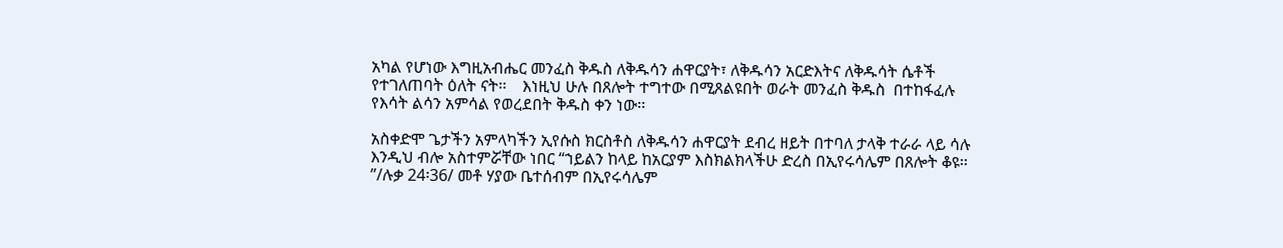አካል የሆነው እግዚአብሔር መንፈስ ቅዱስ ለቅዱሳን ሐዋርያት፣ ለቅዱሳን አርድእትና ለቅዱሳት ሴቶች የተገለጠባት ዕለት ናት፡፡    እነዚህ ሁሉ በጸሎት ተግተው በሚጸልዩበት ወራት መንፈስ ቅዱስ  በተከፋፈሉ የእሳት ልሳን አምሳል የወረደበት ቅዱስ ቀን ነው፡፡

አስቀድሞ ጌታችን አምላካችን ኢየሱስ ክርስቶስ ለቅዱሳን ሐዋርያት ደብረ ዘይት በተባለ ታላቅ ተራራ ላይ ሳሉ እንዲህ ብሎ አስተምሯቸው ነበር “ኀይልን ከላይ ከአርያም እስክልክላችሁ ድረስ በኢየሩሳሌም በጸሎት ቆዩ፡፡”/ሉቃ 24፡36/ መቶ ሃያው ቤተሰብም በኢየሩሳሌም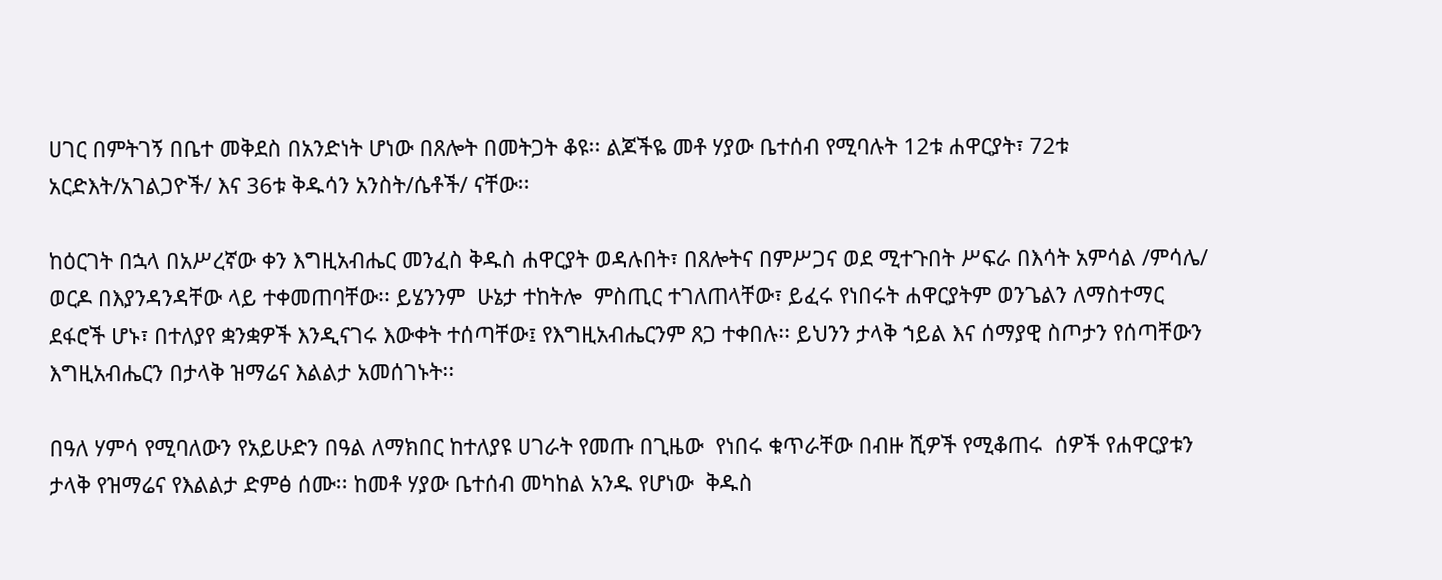ሀገር በምትገኝ በቤተ መቅደስ በአንድነት ሆነው በጸሎት በመትጋት ቆዩ፡፡ ልጆችዬ መቶ ሃያው ቤተሰብ የሚባሉት 12ቱ ሐዋርያት፣ 72ቱ አርድእት/አገልጋዮች/ እና 36ቱ ቅዱሳን አንስት/ሴቶች/ ናቸው፡፡

ከዕርገት በኋላ በአሥረኛው ቀን እግዚአብሔር መንፈስ ቅዱስ ሐዋርያት ወዳሉበት፣ በጸሎትና በምሥጋና ወደ ሚተጉበት ሥፍራ በእሳት አምሳል /ምሳሌ/ ወርዶ በእያንዳንዳቸው ላይ ተቀመጠባቸው፡፡ ይሄንንም  ሁኔታ ተከትሎ  ምስጢር ተገለጠላቸው፣ ይፈሩ የነበሩት ሐዋርያትም ወንጌልን ለማስተማር ደፋሮች ሆኑ፣ በተለያየ ቋንቋዎች እንዲናገሩ እውቀት ተሰጣቸው፤ የእግዚአብሔርንም ጸጋ ተቀበሉ፡፡ ይህንን ታላቅ ኀይል እና ሰማያዊ ስጦታን የሰጣቸውን እግዚአብሔርን በታላቅ ዝማሬና እልልታ አመሰገኑት፡፡

በዓለ ሃምሳ የሚባለውን የአይሁድን በዓል ለማክበር ከተለያዩ ሀገራት የመጡ በጊዜው  የነበሩ ቁጥራቸው በብዙ ሺዎች የሚቆጠሩ  ሰዎች የሐዋርያቱን ታላቅ የዝማሬና የእልልታ ድምፅ ሰሙ፡፡ ከመቶ ሃያው ቤተሰብ መካከል አንዱ የሆነው  ቅዱስ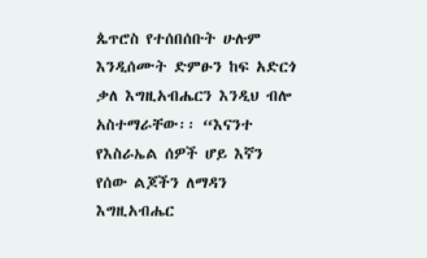ጴጥሮስ የተሰበሰቡት ሁሉም እንዲሰሙት ድምፁን ከፍ አድርጎ ቃለ እግዚአብሔርን እንዲህ ብሎ አስተማራቸው፡፡ “እናንተ የእስራኤል ሰዎች ሆይ እኛን የሰው ልጆችን ለማዳን እግዚአብሔር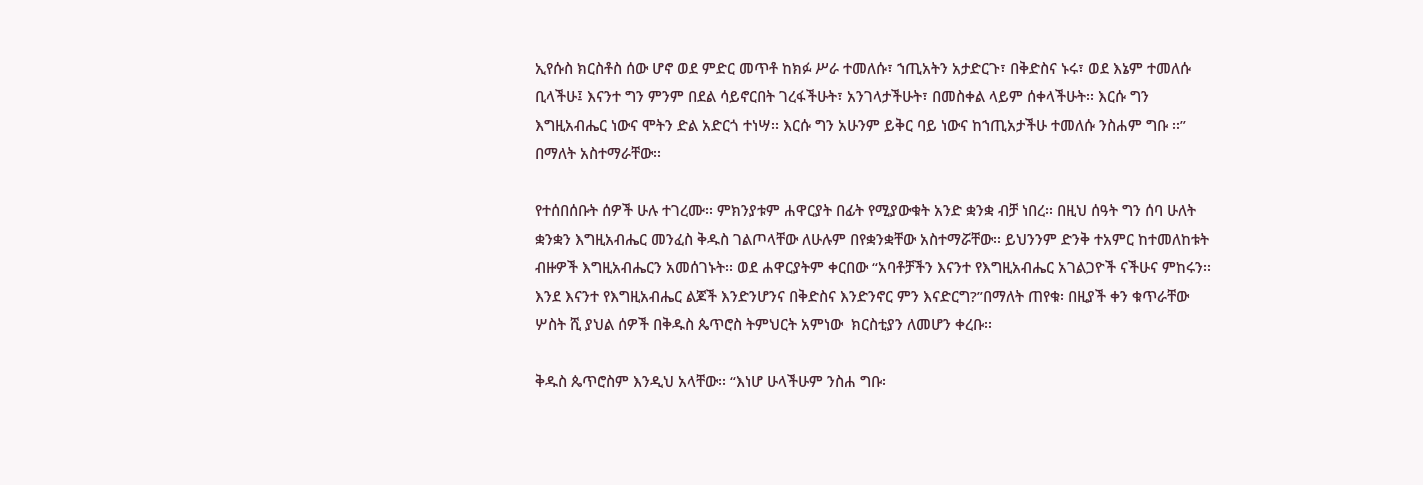ኢየሱስ ክርስቶስ ሰው ሆኖ ወደ ምድር መጥቶ ከክፉ ሥራ ተመለሱ፣ ኀጢአትን አታድርጉ፣ በቅድስና ኑሩ፣ ወደ እኔም ተመለሱ ቢላችሁ፤ እናንተ ግን ምንም በደል ሳይኖርበት ገረፋችሁት፣ አንገላታችሁት፣ በመስቀል ላይም ሰቀላችሁት፡፡ እርሱ ግን እግዚአብሔር ነውና ሞትን ድል አድርጎ ተነሣ፡፡ እርሱ ግን አሁንም ይቅር ባይ ነውና ከኀጢአታችሁ ተመለሱ ንስሐም ግቡ ፡፡” በማለት አስተማራቸው፡፡

የተሰበሰቡት ሰዎች ሁሉ ተገረሙ፡፡ ምክንያቱም ሐዋርያት በፊት የሚያውቁት አንድ ቋንቋ ብቻ ነበረ፡፡ በዚህ ሰዓት ግን ሰባ ሁለት ቋንቋን እግዚአብሔር መንፈስ ቅዱስ ገልጦላቸው ለሁሉም በየቋንቋቸው አስተማሯቸው፡፡ ይህንንም ድንቅ ተአምር ከተመለከቱት ብዙዎች እግዚአብሔርን አመሰገኑት፡፡ ወደ ሐዋርያትም ቀርበው “አባቶቻችን እናንተ የእግዚአብሔር አገልጋዮች ናችሁና ምከሩን፡፡ እንደ እናንተ የእግዚአብሔር ልጆች እንድንሆንና በቅድስና እንድንኖር ምን እናድርግ?”በማለት ጠየቁ፡ በዚያች ቀን ቁጥራቸው  ሦስት ሺ ያህል ሰዎች በቅዱስ ጴጥሮስ ትምህርት አምነው  ክርስቲያን ለመሆን ቀረቡ፡፡

ቅዱስ ጴጥሮስም እንዲህ አላቸው፡፡ “እነሆ ሁላችሁም ንስሐ ግቡ፡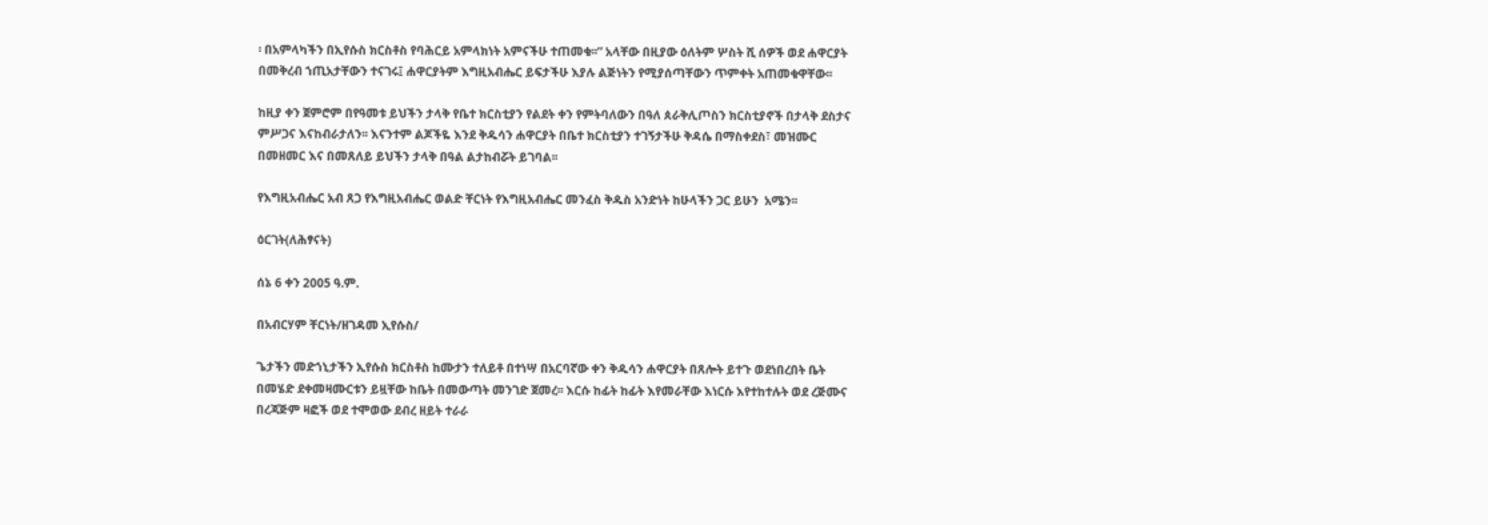፡ በአምላካችን በኢየሱስ ክርስቶስ የባሕርይ አምላክነት አምናችሁ ተጠመቁ፡፡” አላቸው በዚያው ዕለትም ሦስት ሺ ሰዎች ወደ ሐዋርያት በመቅረብ ኀጢአታቸውን ተናገሩ፤ ሐዋርያትም እግዚአብሔር ይፍታችሁ እያሉ ልጅነትን የሚያሰጣቸውን ጥምቀት አጠመቁዋቸው፡፡

ከዚያ ቀን ጀምሮም በየዓመቱ ይህችን ታላቅ የቤተ ክርስቲያን የልደት ቀን የምትባለውን በዓለ ጰራቅሊጦስን ክርስቲያኖች በታላቅ ደስታና ምሥጋና እናከብራታለን፡፡ እናንተም ልጆችዬ እንደ ቅዱሳን ሐዋርያት በቤተ ክርስቲያን ተገኝታችሁ ቅዳሴ በማስቀደስ፣ መዝሙር በመዘመር እና በመጸለይ ይህችን ታላቅ በዓል ልታከብሯት ይገባል፡፡

የእግዚአብሔር አብ ጸጋ የእግዚአብሔር ወልድ ቸርነት የእግዚአብሔር መንፈስ ቅዱስ አንድነት ከሁላችን ጋር ይሁን  አሜን፡፡

ዕርገት(ለሕፃናት)

ሰኔ 6 ቀን 2005 ዓ.ም.

በአብርሃም ቸርነት/ዘገዳመ ኢየሱስ/

ጌታችን መድኀኒታችን ኢየሱስ ክርስቶስ ከሙታን ተለይቶ በተነሣ በአርባኛው ቀን ቅዱሳን ሐዋርያት በጸሎት ይተጉ ወደነበረበት ቤት በመሄድ ደቀመዛሙርቱን ይዟቸው ከቤት በመውጣት መንገድ ጀመረ፡፡ እርሱ ከፊት ከፊት እየመራቸው እነርሱ እየተከተሉት ወደ ረጅሙና በረጃጅም ዛፎች ወደ ተሞወው ደብረ ዘይት ተራራ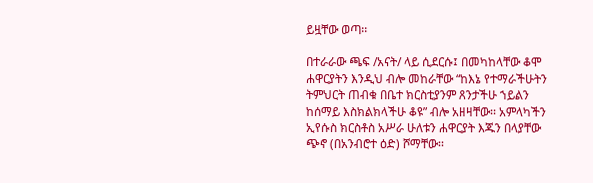ይዟቸው ወጣ፡፡

በተራራው ጫፍ /አናት/ ላይ ሲደርሱ፤ በመካከላቸው ቆሞ ሐዋርያትን እንዲህ ብሎ መከራቸው “ከእኔ የተማራችሁትን ትምህርት ጠብቁ በቤተ ክርስቲያንም ጸንታችሁ ኀይልን ከሰማይ እስክልክላችሁ ቆዩ” ብሎ አዘዛቸው፡፡ አምላካችን ኢየሱስ ክርስቶስ አሥራ ሁለቱን ሐዋርያት እጁን በላያቸው ጭኖ (በአንብሮተ ዕድ) ሾማቸው፡፡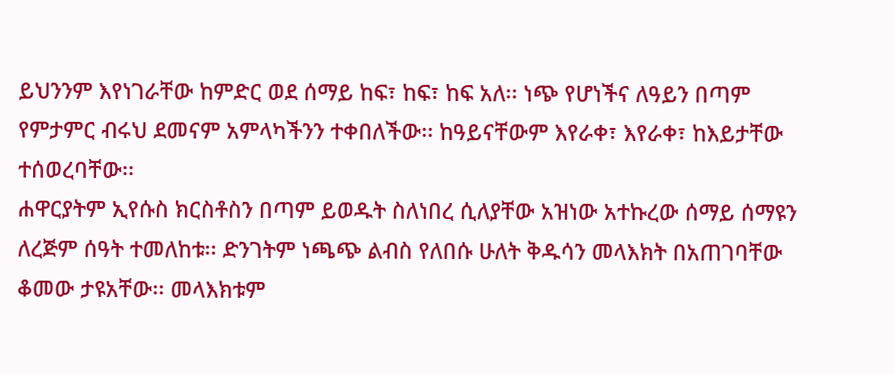ይህንንም እየነገራቸው ከምድር ወደ ሰማይ ከፍ፣ ከፍ፣ ከፍ አለ፡፡ ነጭ የሆነችና ለዓይን በጣም የምታምር ብሩህ ደመናም አምላካችንን ተቀበለችው፡፡ ከዓይናቸውም እየራቀ፣ እየራቀ፣ ከእይታቸው ተሰወረባቸው፡፡
ሐዋርያትም ኢየሱስ ክርስቶስን በጣም ይወዱት ስለነበረ ሲለያቸው አዝነው አተኩረው ሰማይ ሰማዩን ለረጅም ሰዓት ተመለከቱ፡፡ ድንገትም ነጫጭ ልብስ የለበሱ ሁለት ቅዱሳን መላእክት በአጠገባቸው ቆመው ታዩአቸው፡፡ መላእክቱም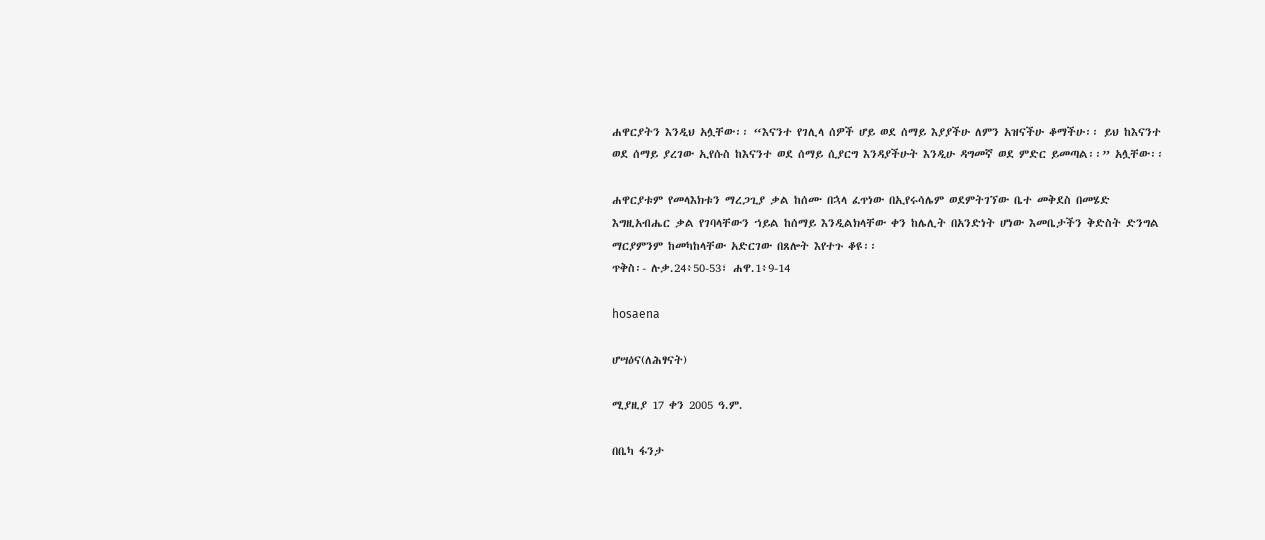ሐዋርያትን እንዲህ አሏቸው፡፡ “እናንተ የገሊላ ሰዎች ሆይ ወደ ሰማይ እያያችሁ ለምን አዝናችሁ ቆማችሁ፡፡ ይህ ከእናንተ ወደ ሰማይ ያረገው ኢየሱስ ከእናንተ ወደ ሰማይ ሲያርግ እንዳያችሁት እንዲሁ ዳግመኛ ወደ ምድር ይመጣል፡፡” አሏቸው፡፡

ሐዋርያቱም የመላእክቱን ማረጋጊያ ቃል ከሰሙ በኋላ ፈጥነው በኢየሩሳሌም ወደምትገኘው ቤተ መቅደስ በመሄድ እግዚአብሔር ቃል የገባላቸውን ኀይል ከሰማይ እንዲልክላቸው ቀን ከሌሊት በአንድነት ሆነው እመቤታችን ቅድስት ድንግል ማርያምንም ከመካከላቸው አድርገው በጸሎት እየተጉ ቆዩ፡፡
ጥቅስ፡- ሉቃ.24፥50-53፣ ሐዋ.1፥9-14

hosaena

ሆሣዕና(ለሕፃናት)

ሚያዚያ 17 ቀን 2005 ዓ.ም.

በቤካ ፋንታ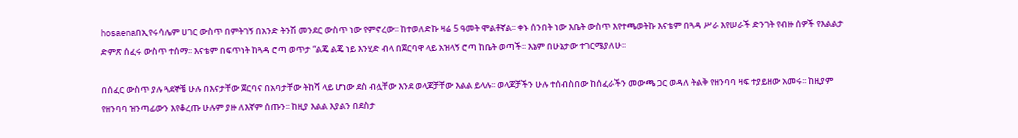hosaenaበኢየሩሳሌም ሀገር ውስጥ በምትገኝ በአንድ ትንሽ መንደር ውስጥ ነው የምኖረው፡፡ ከተወለድኩ ዛሬ 5 ዓመት ሞልቶኛል፡፡ ቀኑ ሰንበት ነው እቤት ውስጥ እየተጫወትኩ እናቴም በጓዳ ሥራ እየሠራች ድንገት የብዙ ሰዎች የእልልታ ድምጽ ሰፈሩ ውስጥ ተሰማ፡፡ እናቴም በፍጥነት ከጓዳ ሮጣ ወጥታ “ልጄ ልጄ ነይ እንሂድ ብላ በጀርባዋ ላይ አዝላኝ ሮጣ ከቤት ወጣች፡፡ እኔም በሁኔታው ተገርሜያለሁ፡፡

በሰፈር ውስጥ ያሉ ጓደኞቼ ሁሉ በእናታቸው ጀርባና በአባታቸው ትከሻ ላይ ሆነው ደስ ብሏቸው እንደ ወላጆቻቸው እልል ይላሉ፡፡ ወላጆቻችን ሁሉ ተሰብስበው ከሰፈራችን መውጫ ጋር ወዳለ ትልቅ የዘንባባ ዛፍ ተያይዘው አመሩ፡፡ ከዚያም የዘንባባ ዝንጣፊውን እየቆረጡ ሁሉም ያዙ ለእኛም ሰጡን፡፡ ከዚያ እልል እያልን በደስታ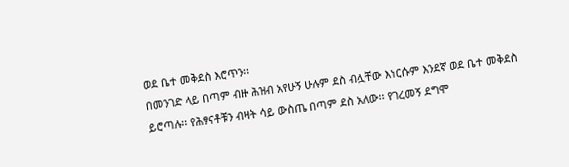ወደ ቤተ መቅደስ እሮጥን፡፡
በመንገድ ላይ በጣም ብዙ ሕዝብ አየሁኝ ሁሉም ደስ ብሏቸው እነርሱም እንደኛ ወደ ቤተ መቅደስ ይሮጣሉ፡፡ የሕፃናቶቹን ብዛት ሳይ ውስጤ በጣም ደስ አለው፡፡ የገረመኝ ደግሞ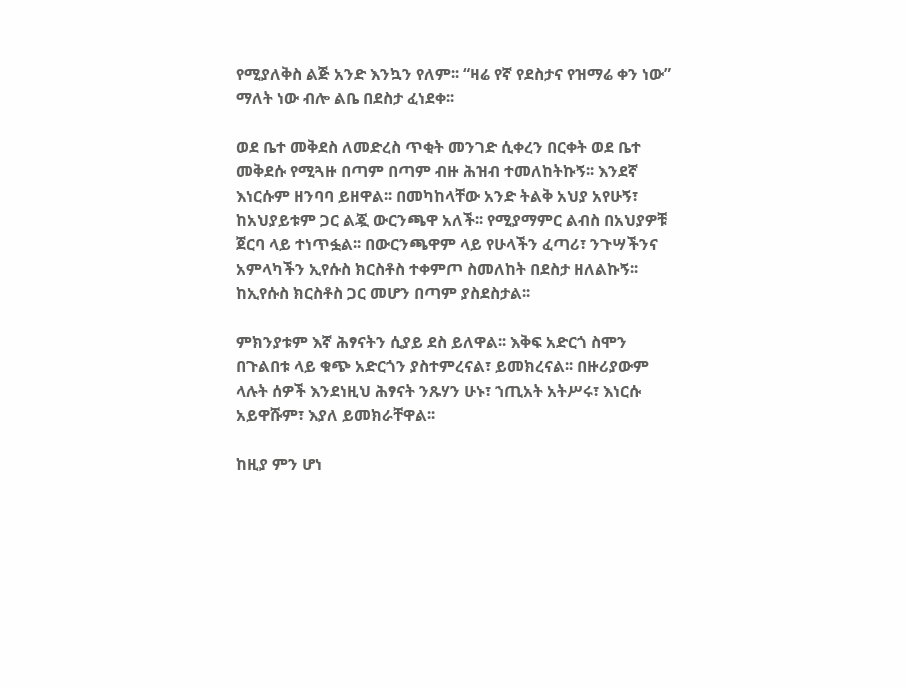የሚያለቅስ ልጅ አንድ እንኳን የለም፡፡ “ዛሬ የኛ የደስታና የዝማሬ ቀን ነው” ማለት ነው ብሎ ልቤ በደስታ ፈነደቀ፡፡

ወደ ቤተ መቅደስ ለመድረስ ጥቂት መንገድ ሲቀረን በርቀት ወደ ቤተ መቅደሱ የሚጓዙ በጣም በጣም ብዙ ሕዝብ ተመለከትኩኝ፡፡ እንደኛ እነርሱም ዘንባባ ይዘዋል፡፡ በመካከላቸው አንድ ትልቅ አህያ አየሁኝ፣ ከአህያይቱም ጋር ልጇ ውርንጫዋ አለች፡፡ የሚያማምር ልብስ በአህያዎቹ ጀርባ ላይ ተነጥፏል፡፡ በውርንጫዋም ላይ የሁላችን ፈጣሪ፣ ንጉሣችንና አምላካችን ኢየሱስ ክርስቶስ ተቀምጦ ስመለከት በደስታ ዘለልኩኝ፡፡ ከኢየሱስ ክርስቶስ ጋር መሆን በጣም ያስደስታል፡፡

ምክንያቱም እኛ ሕፃናትን ሲያይ ደስ ይለዋል፡፡ እቅፍ አድርጎ ስሞን በጉልበቱ ላይ ቁጭ አድርጎን ያስተምረናል፣ ይመክረናል፡፡ በዙሪያውም ላሉት ሰዎች እንደነዚህ ሕፃናት ንጹሃን ሁኑ፣ ኀጢአት አትሥሩ፣ እነርሱ አይዋሹም፣ እያለ ይመክራቸዋል፡፡

ከዚያ ምን ሆነ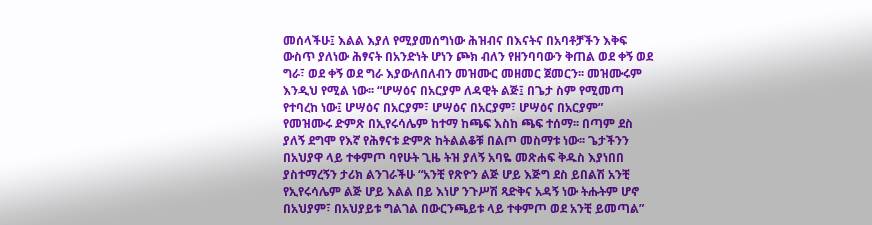መሰላችሁ፤ እልል እያለ የሚያመሰግነው ሕዝብና በእናትና በአባቶቻችን እቅፍ ውስጥ ያለነው ሕፃናት በአንድነት ሆነን ጮክ ብለን የዘንባባውን ቅጠል ወደ ቀኝ ወደ ግራ፣ ወደ ቀኝ ወደ ግራ እያውለበለብን መዝሙር መዘመር ጀመርን፡፡ መዝሙሩም እንዲህ የሚል ነው፡፡ “ሆሣዕና በአርያም ለዳዊት ልጅ፤ በጌታ ስም የሚመጣ የተባረከ ነው፤ ሆሣዕና በአርያም፣ ሆሣዕና በአርያም፣ ሆሣዕና በአርያም” የመዝሙሩ ድምጽ በኢየሩሳሌም ከተማ ከጫፍ እስከ ጫፍ ተሰማ፡፡ በጣም ደስ ያለኝ ደግሞ የእኛ የሕፃናቱ ድምጽ ከትልልቆቹ በልጦ መስማቱ ነው፡፡ ጌታችንን በአህያዋ ላይ ተቀምጦ ባየሁት ጊዜ ትዝ ያለኝ አባዬ መጽሐፍ ቅዱስ እያነበበ ያስተማረኝን ታሪክ ልንገራችሁ “አንቺ የጽዮን ልጅ ሆይ እጅግ ደስ ይበልሽ አንቺ የኢየሩሳሌም ልጅ ሆይ እልል በይ እነሆ ንጉሥሽ ጻድቅና አዳኝ ነው ትሑትም ሆኖ በአህያም፣ በአህያይቱ ግልገል በውርንጫይቱ ላይ ተቀምጦ ወደ አንቺ ይመጣል”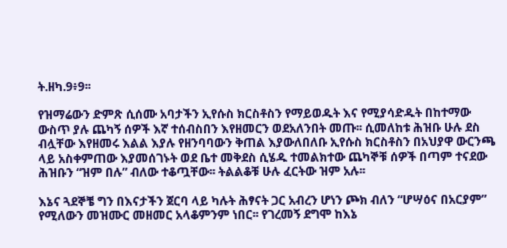ት.ዘካ.9፥9፡፡

የዝማሬውን ድምጽ ሲሰሙ አባታችን ኢየሱስ ክርስቶስን የማይወዱት እና የሚያሳድዱት በከተማው ውስጥ ያሉ ጨካኝ ሰዎች እኛ ተሰብስበን እየዘመርን ወደአለንበት መጡ፡፡ ሲመለከቱ ሕዝቡ ሁሉ ደስ ብሏቸው እየዘመሩ እልል እያሉ የዘንባባውን ቅጠል እያውለበለቡ ኢየሱስ ክርስቶስን በአህያዋ ውርንጫ ላይ አስቀምጠው እያመሰገኑት ወደ ቤተ መቅደስ ሲሄዱ ተመልክተው ጨካኞቹ ሰዎች በጣም ተናደው ሕዝቡን “ዝም በሉ” ብለው ተቆጧቸው፡፡ ትልልቆቹ ሁሉ ፈርትው ዝም አሉ፡፡

እኔና ጓደኞቼ ግን በእናታችን ጀርባ ላይ ካሉት ሕፃናት ጋር አብረን ሆነን ጮክ ብለን “ሆሣዕና በአርያም” የሚለውን መዝሙር መዘመር አላቆምንም ነበር፡፡ የገረመኝ ደግሞ ከእኔ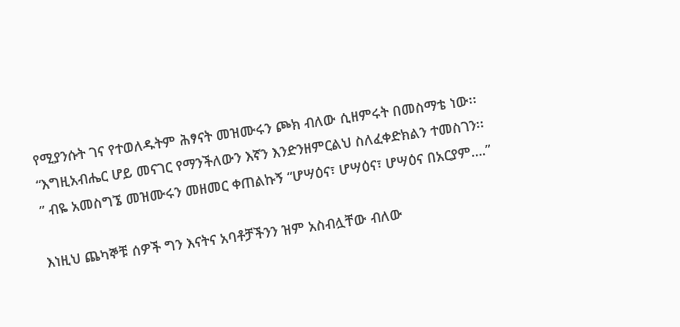የሚያንሱት ገና የተወለዱትም ሕፃናት መዝሙሩን ጮክ ብለው ሲዘምሩት በመስማቴ ነው፡፡ “እግዚአብሔር ሆይ መናገር የማንችለውን እኛን እንድንዘምርልህ ስለፈቀድክልን ተመስገን፡፡” ብዬ አመስግኜ መዝሙሩን መዘመር ቀጠልኩኝ “ሆሣዕና፣ ሆሣዕና፣ ሆሣዕና በአርያም….”

እነዚህ ጨካኞቹ ሰዎች ግን እናትና አባቶቻችንን ዝም አስብሏቸው ብለው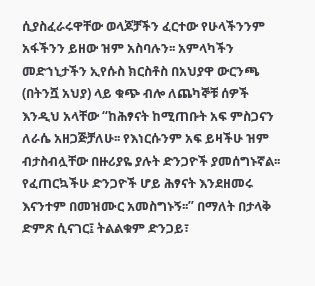ሲያስፈራሩዋቸው ወላጆቻችን ፈርተው የሁላችንንም አፋችንን ይዘው ዝም አስባሉን፡፡ አምላካችን መድኀኒታችን ኢየሱስ ክርስቶስ በአህያዋ ውርንጫ (በትንሿ አህያ) ላይ ቁጭ ብሎ ለጨካኞቹ ሰዎች እንዲህ አላቸው “ከሕፃናት ከሚጠቡት አፍ ምስጋናን ለራሴ አዘጋጅቻለሁ፡፡ የእነርሱንም አፍ ይዛችሁ ዝም ብታስብሏቸው በዙሪያዬ ያሉት ድንጋዮች ያመሰግኑኛል፡፡ የፈጠርኳችሁ ድንጋዮች ሆይ ሕፃናት እንደዘመሩ እናንተም በመዝሙር አመስግኑኝ፡፡” በማለት በታላቅ ድምጽ ሲናገር፤ ትልልቁም ድንጋይ፣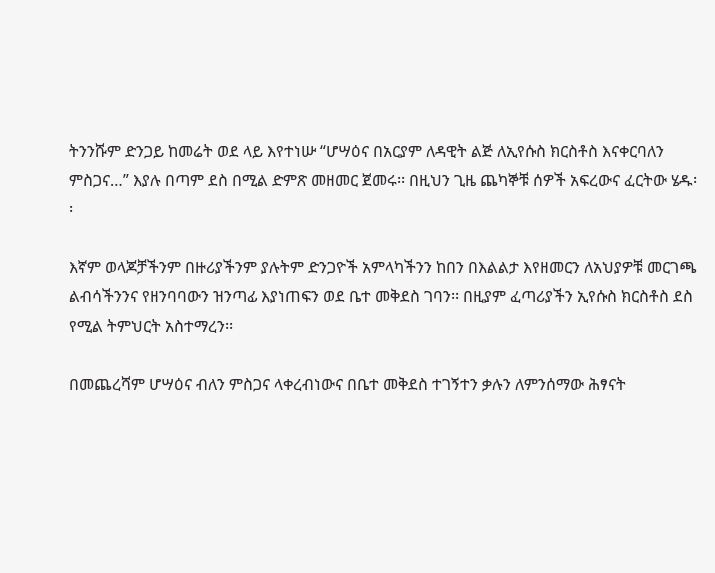ትንንሹም ድንጋይ ከመሬት ወደ ላይ እየተነሡ “ሆሣዕና በአርያም ለዳዊት ልጅ ለኢየሱስ ክርስቶስ እናቀርባለን ምስጋና…” እያሉ በጣም ደስ በሚል ድምጽ መዘመር ጀመሩ፡፡ በዚህን ጊዜ ጨካኞቹ ሰዎች አፍረውና ፈርትው ሄዱ፡፡

እኛም ወላጆቻችንም በዙሪያችንም ያሉትም ድንጋዮች አምላካችንን ከበን በእልልታ እየዘመርን ለአህያዎቹ መርገጫ ልብሳችንንና የዘንባባውን ዝንጣፊ እያነጠፍን ወደ ቤተ መቅደስ ገባን፡፡ በዚያም ፈጣሪያችን ኢየሱስ ክርስቶስ ደስ የሚል ትምህርት አስተማረን፡፡

በመጨረሻም ሆሣዕና ብለን ምስጋና ላቀረብነውና በቤተ መቅደስ ተገኝተን ቃሉን ለምንሰማው ሕፃናት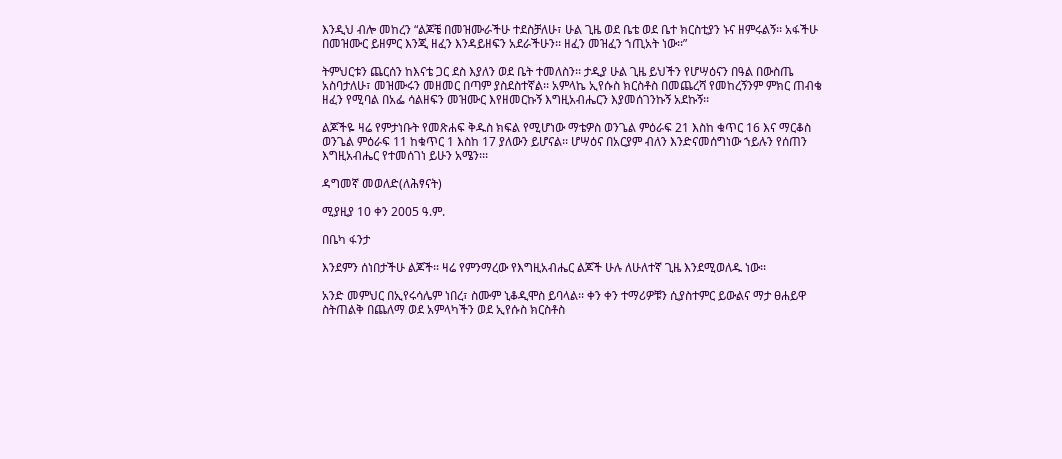እንዲህ ብሎ መከረን “ልጆቼ በመዝሙራችሁ ተደስቻለሁ፣ ሁል ጊዜ ወደ ቤቴ ወደ ቤተ ክርስቲያን ኑና ዘምሩልኝ፡፡ አፋችሁ በመዝሙር ይዘምር እንጂ ዘፈን እንዳይዘፍን አደራችሁን፡፡ ዘፈን መዝፈን ኀጢአት ነው፡፡”

ትምህርቱን ጨርሰን ከእናቴ ጋር ደስ እያለን ወደ ቤት ተመለስን፡፡ ታዲያ ሁል ጊዜ ይህችን የሆሣዕናን በዓል በውስጤ አስባታለሁ፣ መዝሙሩን መዘመር በጣም ያስደስተኛል፡፡ አምላኬ ኢየሱስ ክርስቶስ በመጨረሻ የመከረኝንም ምክር ጠብቄ ዘፈን የሚባል በአፌ ሳልዘፍን መዝሙር እየዘመርኩኝ እግዚአብሔርን እያመሰገንኩኝ አደኩኝ፡፡

ልጆችዬ ዛሬ የምታነቡት የመጽሐፍ ቅዱስ ክፍል የሚሆነው ማቴዎስ ወንጌል ምዕራፍ 21 እስከ ቁጥር 16 እና ማርቆስ ወንጌል ምዕራፍ 11 ከቁጥር 1 እስከ 17 ያለውን ይሆናል፡፡ ሆሣዕና በአርያም ብለን እንድናመሰግነው ኀይሉን የሰጠን እግዚአብሔር የተመሰገነ ይሁን አሜን፡፡፡

ዳግመኛ መወለድ(ለሕፃናት)

ሚያዚያ 10 ቀን 2005 ዓ.ም.

በቤካ ፋንታ

እንደምን ሰነበታችሁ ልጆች፡፡ ዛሬ የምንማረው የእግዚአብሔር ልጆች ሁሉ ለሁለተኛ ጊዜ እንደሚወለዱ ነው፡፡

አንድ መምህር በኢየሩሳሌም ነበረ፣ ስሙም ኒቆዲሞስ ይባላል፡፡ ቀን ቀን ተማሪዎቹን ሲያስተምር ይውልና ማታ ፀሐይዋ ስትጠልቅ በጨለማ ወደ አምላካችን ወደ ኢየሱስ ክርስቶስ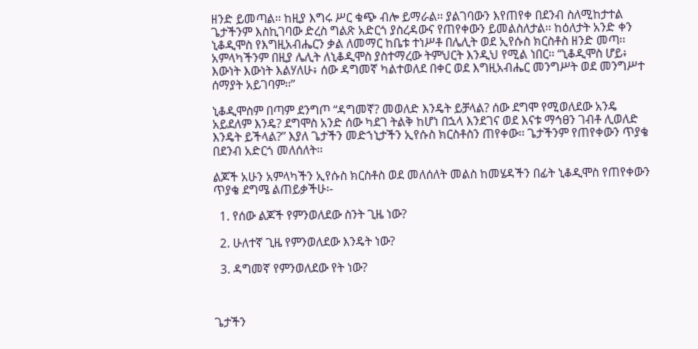ዘንድ ይመጣል፡፡ ከዚያ እግሩ ሥር ቁጭ ብሎ ይማራል፡፡ ያልገባውን እየጠየቀ በደንብ ስለሚከታተል ጌታችንም እስኪገባው ድረስ ግልጽ አድርጎ ያስረዳውና የጠየቀውን ይመልስለታል፡፡ ከዕለታት አንድ ቀን ኒቆዲሞስ የእግዚአብሔርን ቃል ለመማር ከቤቱ ተነሥቶ በሌሊት ወደ ኢየሱስ ክርስቶስ ዘንድ መጣ፡፡ አምላካችንም በዚያ ሌሊት ለኒቆዲሞስ ያስተማረው ትምህርት እንዲህ የሚል ነበር፡፡ “ኒቆዲሞስ ሆይ፥ እውነት እውነት እልሃለሁ፥ ሰው ዳግመኛ ካልተወለደ በቀር ወደ እግዚአብሔር መንግሥት ወደ መንግሥተ ሰማያት አይገባም፡፡”

ኒቆዲሞስም በጣም ደንግጦ “ዳግመኛ? መወለድ እንዴት ይቻላል? ሰው ደግሞ የሚወለደው አንዴ አይደለም እንዴ? ደግሞስ አንድ ሰው ካደገ ትልቅ ከሆነ በኋላ እንደገና ወደ እናቱ ማኅፀን ገብቶ ሊወለድ እንዴት ይችላል?” እያለ ጌታችን መድኀኒታችን ኢየሱስ ክርስቶስን ጠየቀው፡፡ ጌታችንም የጠየቀውን ጥያቄ በደንብ አድርጎ መለሰለት፡፡

ልጆች አሁን አምላካችን ኢየሱስ ክርስቶስ ወደ መለሰለት መልስ ከመሄዳችን በፊት ኒቆዲሞስ የጠየቀውን ጥያቄ ደግሜ ልጠይቃችሁ፡-

  1. የሰው ልጆች የምንወለደው ስንት ጊዜ ነው?

  2. ሁለተኛ ጊዜ የምንወለደው እንዴት ነው?

  3. ዳግመኛ የምንወለደው የት ነው?



ጌታችን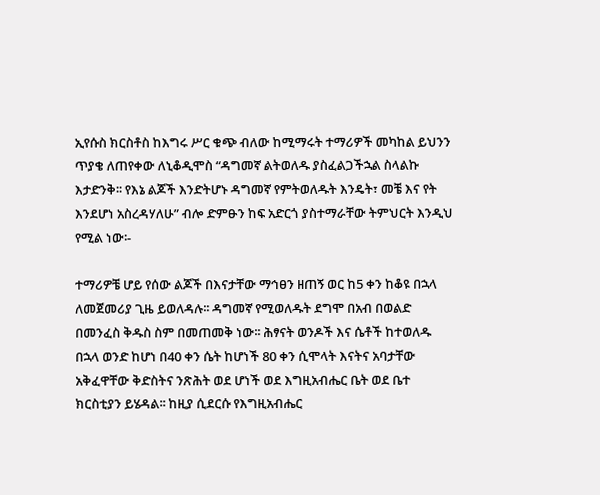ኢየሱስ ክርስቶስ ከእግሩ ሥር ቁጭ ብለው ከሚማሩት ተማሪዎች መካከል ይህንን ጥያቄ ለጠየቀው ለኒቆዲሞስ “ዳግመኛ ልትወለዱ ያስፈልጋችኋል ስላልኩ እታድንቅ፡፡ የእኔ ልጆች እንድትሆኑ ዳግመኛ የምትወለዱት እንዴት፣ መቼ እና የት እንደሆነ አስረዳሃለሁ” ብሎ ድምፁን ከፍ አድርጎ ያስተማራቸው ትምህርት እንዲህ የሚል ነው፡-

ተማሪዎቼ ሆይ የሰው ልጆች በእናታቸው ማኅፀን ዘጠኝ ወር ከ5 ቀን ከቆዩ በኋላ ለመጀመሪያ ጊዜ ይወለዳሉ፡፡ ዳግመኛ የሚወለዱት ደግሞ በአብ በወልድ በመንፈስ ቅዱስ ስም በመጠመቅ ነው፡፡ ሕፃናት ወንዶች እና ሴቶች ከተወለዱ በኋላ ወንድ ከሆነ በ40 ቀን ሴት ከሆነች 80 ቀን ሲሞላት እናትና አባታቸው አቅፈዋቸው ቅድስትና ንጽሕት ወደ ሆነች ወደ እግዚአብሔር ቤት ወደ ቤተ ክርስቲያን ይሄዳል፡፡ ከዚያ ሲደርሱ የእግዚአብሔር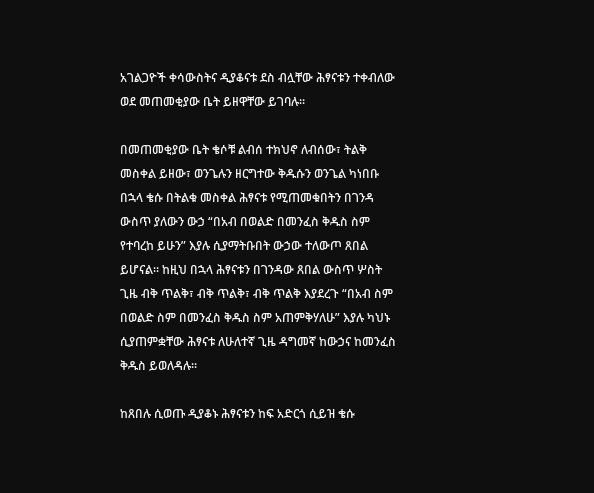አገልጋዮች ቀሳውስትና ዲያቆናቱ ደስ ብሏቸው ሕፃናቱን ተቀብለው ወደ መጠመቂያው ቤት ይዘዋቸው ይገባሉ፡፡

በመጠመቂያው ቤት ቄሶቹ ልብሰ ተክህኖ ለብሰው፣ ትልቅ መስቀል ይዘው፣ ወንጌሉን ዘርግተው ቅዱሱን ወንጌል ካነበቡ በኋላ ቄሱ በትልቁ መስቀል ሕፃናቱ የሚጠመቁበትን በገንዳ ውስጥ ያለውን ውኃ “በአብ በወልድ በመንፈስ ቅዱስ ስም የተባረከ ይሁን” እያሉ ሲያማትቡበት ውኃው ተለውጦ ጸበል ይሆናል፡፡ ከዚህ በኋላ ሕፃናቱን በገንዳው ጸበል ውስጥ ሦስት ጊዜ ብቅ ጥልቅ፣ ብቅ ጥልቅ፣ ብቅ ጥልቅ እያደረጉ “በአብ ስም በወልድ ስም በመንፈስ ቅዱስ ስም አጠምቅሃለሁ” እያሉ ካህኑ ሲያጠምቋቸው ሕፃናቱ ለሁለተኛ ጊዜ ዳግመኛ ከውኃና ከመንፈስ ቅዱስ ይወለዳሉ፡፡

ከጸበሉ ሲወጡ ዲያቆኑ ሕፃናቱን ከፍ አድርጎ ሲይዝ ቄሱ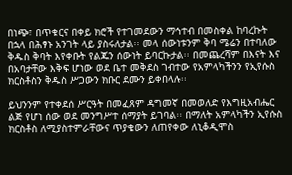በነጭ፣ በጥቁርና በቀይ ክሮች የተገመደውን ማኅተብ በመስቀል ከባረኩት በኋላ በሕፃኑ አንገት ላይ ያስሩለታል፡፡ መላ ሰውነቱንም ቅባ ሜሬን በተባለው ቅዱስ ቅባት እየቀቡት የልጁን ሰውነት ይባርኩታል፡፡ በመጨረሻም በእናት እና በአባታቸው እቅፍ ሆነው ወደ ቤተ መቅደስ ገብተው የአምላካችንን የኢየሱስ ክርስቶስን ቅዱስ ሥጋውን ክቡር ደሙን ይቀበላሉ፡፡

ይህንንም የተቀደሰ ሥርዓት በመፈጸም ዳግመኛ በመወለድ የእግዚአብሔር ልጅ የሆነ ሰው ወደ መንግሥተ ሰማያት ይገባል፡፡ በማለት አምላካችን ኢየሱስ ክርስቶስ ለሚያስተምራቸውና ጥያቄውን ለጠየቀው ለኒቆዲሞስ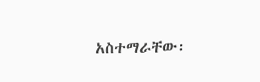አስተማራቸው፡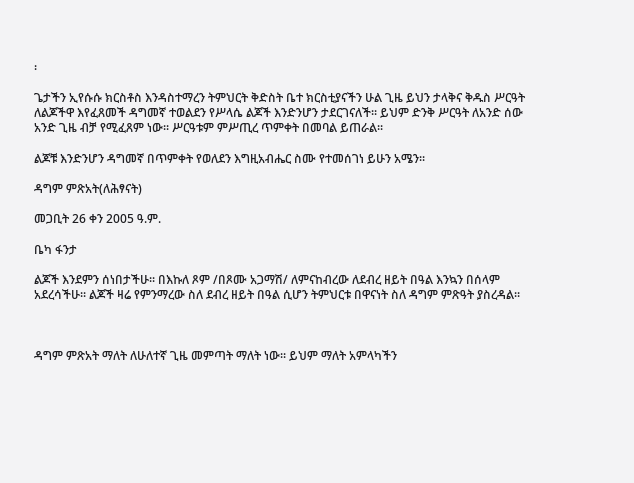፡

ጌታችን ኢየሱሱ ክርስቶስ እንዳስተማረን ትምህርት ቅድስት ቤተ ክርስቲያናችን ሁል ጊዜ ይህን ታላቅና ቅዱስ ሥርዓት ለልጆችዋ እየፈጸመች ዳግመኛ ተወልደን የሥላሴ ልጆች እንድንሆን ታደርገናለች፡፡ ይህም ድንቅ ሥርዓት ለአንድ ሰው አንድ ጊዜ ብቻ የሚፈጸም ነው፡፡ ሥርዓቱም ምሥጢረ ጥምቀት በመባል ይጠራል፡፡

ልጆቹ እንድንሆን ዳግመኛ በጥምቀት የወለደን እግዚአብሔር ስሙ የተመሰገነ ይሁን አሜን፡፡

ዳግም ምጽአት(ለሕፃናት)

መጋቢት 26 ቀን 2005 ዓ.ም.

ቤካ ፋንታ

ልጆች እንደምን ሰነበታችሁ፡፡ በእኩለ ጾም /በጾሙ አጋማሽ/ ለምናከብረው ለደብረ ዘይት በዓል እንኳን በሰላም አደረሳችሁ፡፡ ልጆች ዛሬ የምንማረው ስለ ደብረ ዘይት በዓል ሲሆን ትምህርቱ በዋናነት ስለ ዳግም ምጽዓት ያስረዳል፡፡



ዳግም ምጽአት ማለት ለሁለተኛ ጊዜ መምጣት ማለት ነው፡፡ ይህም ማለት አምላካችን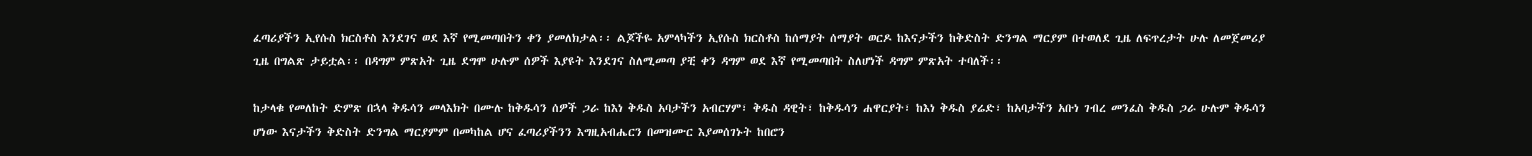ፈጣሪያችን ኢየሱስ ክርስቶስ እንደገና ወደ እኛ የሚመጣበትን ቀን ያመለክታል፡፡ ልጆችዬ አምላካችን ኢየሱስ ክርስቶስ ከሰማያት ሰማያት ወርዶ ከእናታችን ከቅድስት ድንግል ማርያም በተወለደ ጊዜ ለፍጥረታት ሁሉ ለመጀመሪያ ጊዜ በግልጽ ታይቷል፡፡ በዳግም ምጽአት ጊዜ ደግሞ ሁሉም ሰዎች እያዩት እንደገና ስለሚመጣ ያቺ ቀን ዳግም ወደ እኛ የሚመጣበት ስለሆነች ዳግም ምጽአት ተባለች፡፡

ከታላቁ የመለከት ድምጽ በኋላ ቅዱሳን መላእክት በሙሉ ከቅዱሳን ሰዎች ጋራ ከእነ ቅዱስ አባታችን አብርሃም፣ ቅዱስ ዳዊት፣ ከቅዱሳን ሐዋርያት፣ ከእነ ቅዱስ ያሬድ፣ ከአባታችን አቡነ ገብረ መንፈስ ቅዱስ ጋራ ሁሉም ቅዱሳን ሆነው እናታችን ቅድስት ድንግል ማርያምም በመካከል ሆና ፈጣሪያችንን እግዚአብሔርን በመዝሙር እያመሰገኑት ከበሮን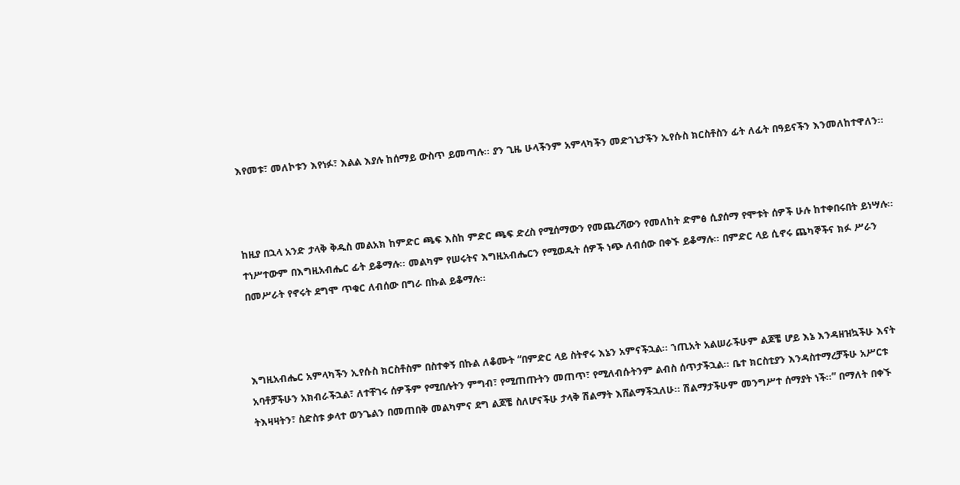እየመቱ፣ መለኮቱን እየነፉ፣ እልል እያሉ ከሰማይ ውስጥ ይመጣሉ፡፡ ያን ጊዜ ሁላችንም አምላካችን መድኀኒታችን ኢየሱስ ክርስቶስን ፊት ለፊት በዓይናችን እንመለከተዋለን፡፡



ከዚያ በኋላ አንድ ታላቅ ቅዱስ መልአክ ከምድር ጫፍ እስከ ምድር ጫፍ ድረስ የሚሰማውን የመጨረሻውን የመለከት ድምፅ ሲያሰማ የሞቱት ሰዎች ሁሉ ከተቀበሩበት ይነሣሉ፡፡ ተነሥተውም በእግዚአብሔር ፊት ይቆማሉ፡፡ መልካም የሠሩትና እግዚአብሔርን የሚወዱት ሰዎች ነጭ ለብሰው በቀኙ ይቆማሉ፡፡ በምድር ላይ ሲኖሩ ጨካኞችና ክፉ ሥራን በመሥራት የኖሩት ደግሞ ጥቁር ለብሰው በግራ በኩል ይቆማሉ፡፡



እግዚአብሔር አምላካችን ኢየሱስ ክርስቶስም በስተቀኝ በኩል ለቆሙት “በምድር ላይ ስትኖሩ እኔን አምናችኋል፡፡ ኀጢአት አልሠራችሁም ልጆቼ ሆይ እኔ እንዳዘዝኳችሁ እናት አባቶቻችሁን አክብራችኋል፣ ለተቸገሩ ሰዎችም የሚበሉትን ምግብ፣ የሚጠጡትን መጠጥ፣ የሚለብሱትንም ልብስ ሰጥታችኋል፡፡ ቤተ ክርስቲያን እንዳስተማረቻችሁ አሥርቱ ትእዛዛትን፣ ስድስቱ ቃላተ ወንጌልን በመጠበቅ መልካምና ደግ ልጆቼ ስለሆናችሁ ታላቅ ሽልማት እሸልማችኋለሁ፡፡ ሽልማታችሁም መንግሥተ ሰማያት ነች፡፡” በማለት በቀኙ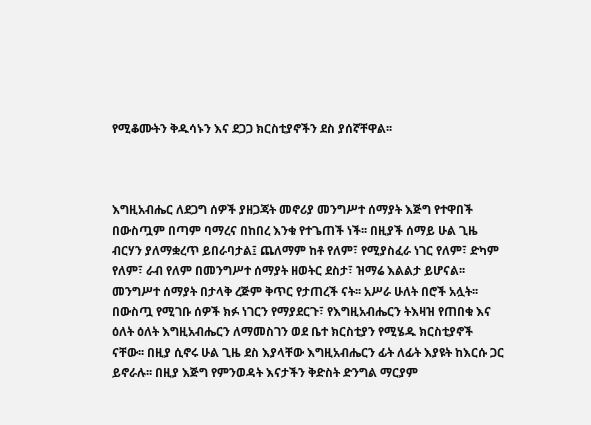የሚቆሙትን ቅዱሳኑን እና ደጋጋ ክርስቲያኖችን ደስ ያሰኛቸዋል፡፡



እግዚአብሔር ለደጋግ ሰዎች ያዘጋጃት መኖሪያ መንግሥተ ሰማያት እጅግ የተዋበች በውስጧም በጣም ባማረና በከበረ እንቁ የተጌጠች ነች፡፡ በዚያች ሰማይ ሁል ጊዜ ብርሃን ያለማቋረጥ ይበራባታል፤ ጨለማም ከቶ የለም፣ የሚያስፈራ ነገር የለም፣ ድካም የለም፣ ራብ የለም በመንግሥተ ሰማያት ዘወትር ደስታ፣ ዝማሬ እልልታ ይሆናል፡፡ መንግሥተ ሰማያት በታላቅ ረጅም ቅጥር የታጠረች ናት፡፡ አሥራ ሁለት በሮች አሏት፡፡ በውስጧ የሚገቡ ሰዎች ክፉ ነገርን የማያደርጉ፣ የእግዚአብሔርን ትእዛዝ የጠበቁ እና ዕለት ዕለት እግዚአብሔርን ለማመስገን ወደ ቤተ ክርስቲያን የሚሄዱ ክርስቲያኖች ናቸው፡፡ በዚያ ሲኖሩ ሁል ጊዜ ደስ እያላቸው እግዚአብሔርን ፊት ለፊት እያዩት ከእርሱ ጋር ይኖራሉ፡፡ በዚያ እጅግ የምንወዳት እናታችን ቅድስት ድንግል ማርያም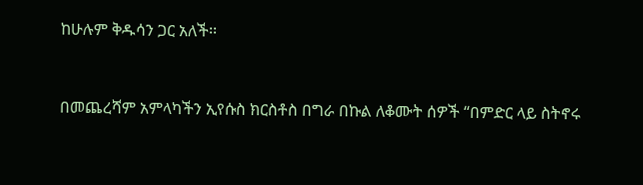ከሁሉም ቅዱሳን ጋር አለች፡፡



በመጨረሻም አምላካችን ኢየሱስ ክርስቶስ በግራ በኩል ለቆሙት ሰዎች “በምድር ላይ ስትኖሩ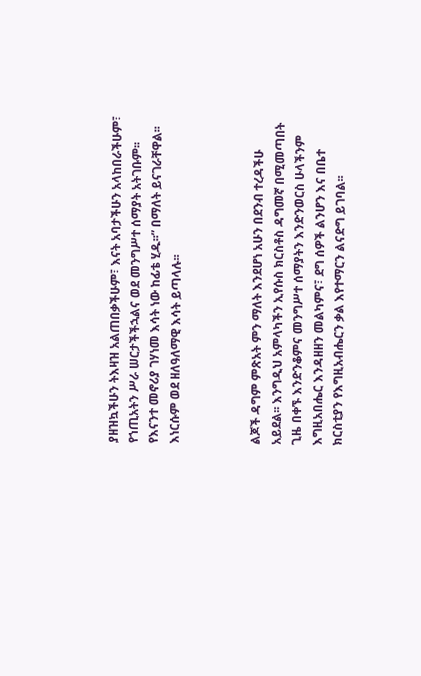ያዘዝኳችሁን ትእዛዝ አልጠበቃችሁም፣ እናት አባታችሁን አላከበራችሁም፣ የኀጢአትን ሥራ ሠርታችችኋልና ወደ መንግሥተ ሰማያት አትገቡም፡፡ የእናንተ መኖሪያ ገሃነመ እሳት ነው ከፊቴ ሂዱ፡፡” በማለት ይናገራቸዋል፡፡ እነርሱም ወደ ዘለዓለማዊ እሳት ይጣላሉ፡፡



ልጆች ዳግም ምጽአት ምን ማለት እንደሆነ አሁን በደንብ ተረዳችሁ አይደል፡፡ እንግዲህ አምላካችን ኢየሱስ ክርስቶስ ዳግመኛ በሚመጣበት ጊዜ በቀኙ እንድንቆምና መንግሥተ ሰማያትን እንድንወርስ ሁላችንም እግዚአበሔር እንዳዘዘን መልካምና፣ ደግ ሰዎች ልንሆን እና በቤተ ክርስቲያን የእግዚአብሔርን ቃል እየተማርን ልናድግ ይገባል፡፡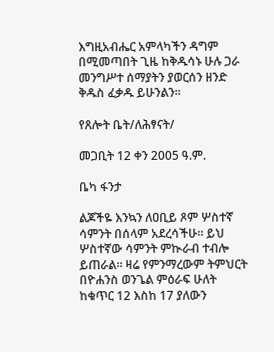እግዚአብሔር አምላካችን ዳግም በሚመጣበት ጊዜ ከቅዱሳኑ ሁሉ ጋራ መንግሥተ ሰማያትን ያወርሰን ዘንድ ቅዱስ ፈቃዱ ይሁንልን፡፡

የጸሎት ቤት/ለሕፃናት/

መጋቢት 12 ቀን 2005 ዓ.ም.

ቤካ ፋንታ

ልጆችዬ እንኳን ለዐቢይ ጾም ሦስተኛ ሳምንት በሰላም አደረሳችሁ፡፡ ይህ ሦስተኛው ሳምንት ምኲራብ ተብሎ ይጠራል፡፡ ዛሬ የምንማረውም ትምህርት በዮሐንስ ወንጌል ምዕራፍ ሁለት ከቁጥር 12 እስከ 17 ያለውን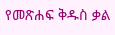የመጽሐፍ ቅዱስ ቃል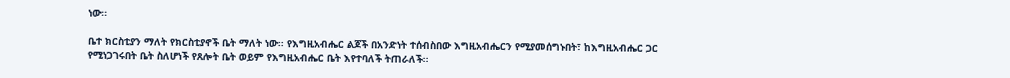ነው፡፡

ቤተ ክርስቲያን ማለት የክርስቲያኖች ቤት ማለት ነው፡፡ የእግዚአብሔር ልጆች በአንድነት ተሰብስበው እግዚአብሔርን የሚያመሰግኑበት፣ ከእግዚአብሔር ጋር የሚነጋገሩበት ቤት ስለሆነች የጸሎት ቤት ወይም የእግዚአብሔር ቤት እየተባለች ትጠራለች፡፡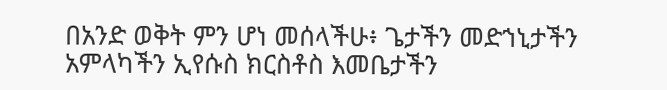በአንድ ወቅት ምን ሆነ መሰላችሁ፥ ጌታችን መድኀኒታችን አምላካችን ኢየሱስ ክርስቶስ እመቤታችን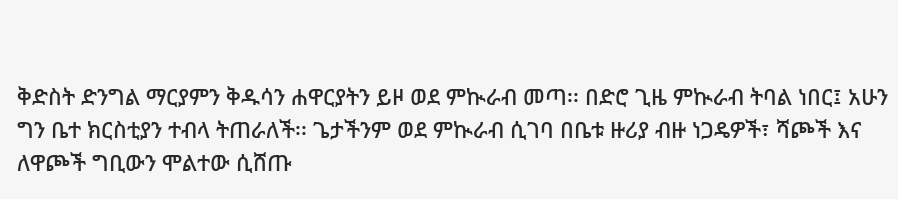ቅድስት ድንግል ማርያምን ቅዱሳን ሐዋርያትን ይዞ ወደ ምኲራብ መጣ፡፡ በድሮ ጊዜ ምኲራብ ትባል ነበር፤ አሁን ግን ቤተ ክርስቲያን ተብላ ትጠራለች፡፡ ጌታችንም ወደ ምኲራብ ሲገባ በቤቱ ዙሪያ ብዙ ነጋዴዎች፣ ሻጮች እና ለዋጮች ግቢውን ሞልተው ሲሸጡ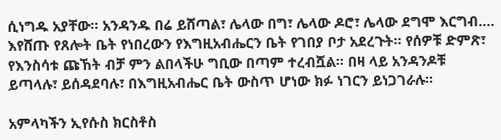ሲነግዱ አያቸው፡፡ አንዳንዱ በሬ ይሸጣል፣ ሌላው በግ፣ ሌላው ዶሮ፣ ሌላው ደግሞ እርግብ…. እየሸጡ የጸሎት ቤት የነበረውን የእግዚአብሔርን ቤት የገበያ ቦታ አደረጉት፡፡ የሰዎቹ ድምጽ፣ የእንስሳቱ ጩኸት ብቻ ምን ልበላችሁ ግቢው በጣም ተረብሿል፡፡ በዛ ላይ አንዳንዶቹ ይጣላሉ፣ ይሰዳደባሉ፣ በእግዚአብሔር ቤት ውስጥ ሆነው ክፉ ነገርን ይነጋገራሉ፡፡

አምላካችን ኢየሱስ ክርስቶስ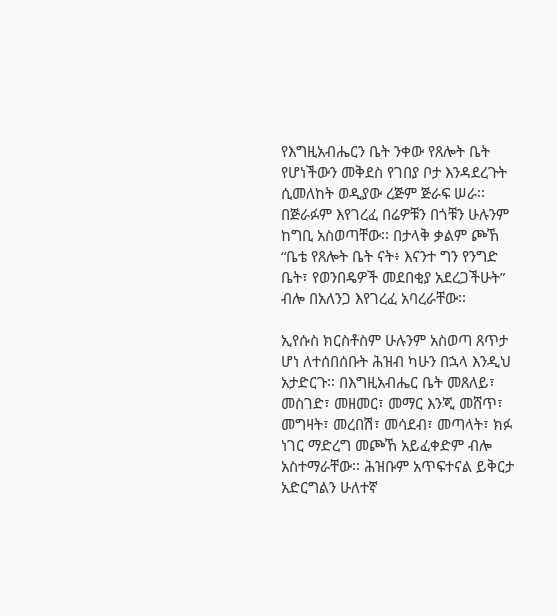የእግዚአብሔርን ቤት ንቀው የጸሎት ቤት የሆነችውን መቅደስ የገበያ ቦታ እንዳደረጉት ሲመለከት ወዲያው ረጅም ጅራፍ ሠራ፡፡ በጅራፉም እየገረፈ በሬዎቹን በጎቹን ሁሉንም ከግቢ አስወጣቸው፡፡ በታላቅ ቃልም ጮኸ “ቤቴ የጸሎት ቤት ናት፥ እናንተ ግን የንግድ ቤት፣ የወንበዴዎች መደበቂያ አደረጋችሁት” ብሎ በአለንጋ እየገረፈ አባረራቸው፡፡

ኢየሱስ ክርስቶስም ሁሉንም አስወጣ ጸጥታ ሆነ ለተሰበሰቡት ሕዝብ ካሁን በኋላ እንዲህ አታድርጉ፡፡ በእግዚአብሔር ቤት መጸለይ፣ መስገድ፣ መዘመር፣ መማር እንጂ መሸጥ፣ መግዛት፣ መረበሽ፣ መሳደብ፣ መጣላት፣ ክፉ ነገር ማድረግ መጮኸ አይፈቀድም ብሎ አስተማራቸው፡፡ ሕዝቡም አጥፍተናል ይቅርታ አድርግልን ሁለተኛ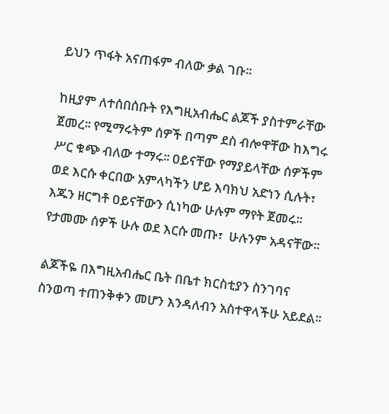ይህን ጥፋት አናጠፋም ብለው ቃል ገቡ፡፡

ከዚያም ለተሰበሰቡት የእግዚአብሔር ልጆች ያስተምራቸው ጀመረ፡፡ የሚማሩትም ሰዎች በጣም ደስ ብሎዋቸው ከእግሩ ሥር ቁጭ ብለው ተማሩ፡፡ ዐይናቸው የማያይላቸው ሰዎችም ወደ እርሱ ቀርበው አምላካችን ሆይ እባክህ አድነን ሲሉት፣ እጁን ዘርግቶ ዐይናቸውን ሲነካው ሁሉም ማየት ጀመሩ፡፡ የታመሙ ሰዎች ሁሉ ወደ እርሱ መጡ፣  ሁሉንም አዳናቸው፡፡

ልጆችዬ በእግዚአብሔር ቤት በቤተ ክርስቲያን ስንገባና ስንወጣ ተጠንቅቀን መሆን እንዳለብን አስተዋላችሁ አይደል፡፡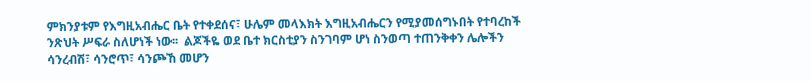ምክንያቱም የእግዚአብሔር ቤት የተቀደሰና፣ ሁሌም መላእክት እግዚአብሔርን የሚያመሰግኑበት የተባረከች ንጽህት ሥፍራ ስለሆነች ነው፡፡  ልጆችዬ ወደ ቤተ ክርስቲያን ስንገባም ሆነ ስንወጣ ተጠንቅቀን ሌሎችን ሳንረብሽ፣ ሳንሮጥ፣ ሳንጮኸ መሆን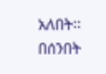አለበት፡፡ በሰንበት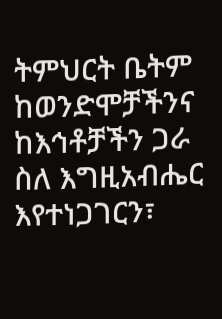ትምህርት ቤትም ከወንድሞቻችንና ከእኅቶቻችን ጋራ ስለ እግዚአብሔር እየተነጋገርን፣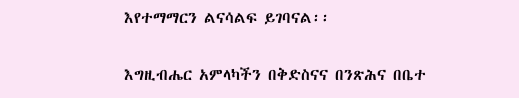እየተማማርን ልናሳልፍ ይገባናል፡፡

እግዚብሔር አምላካችን በቅድስናና በንጽሕና በቤተ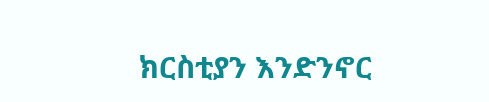ክርስቲያን እንድንኖር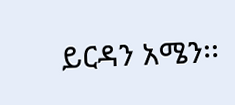ይርዳን አሜን፡፡